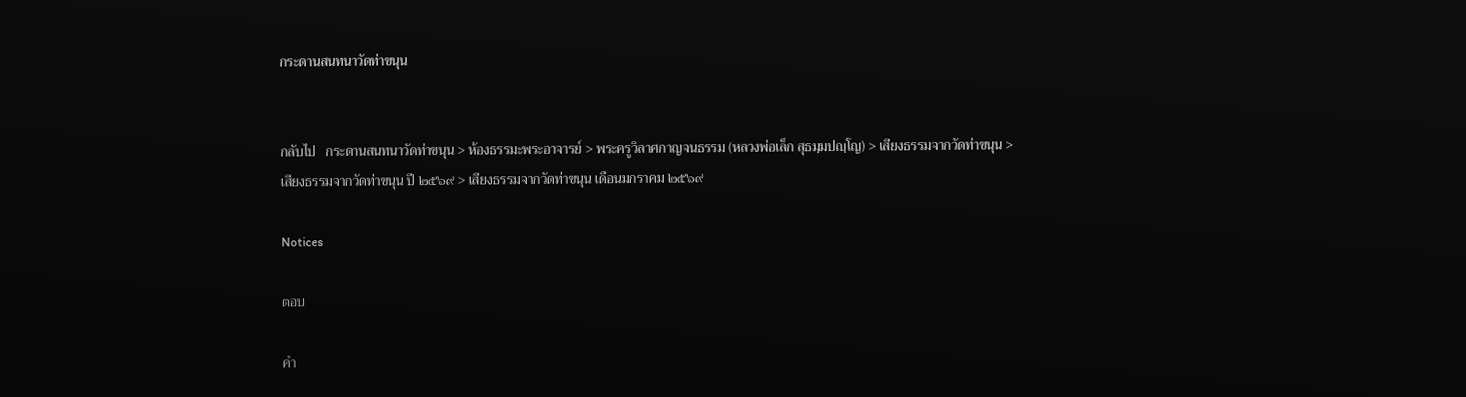กระดานสนทนาวัดท่าขนุน


กลับไป   กระดานสนทนาวัดท่าขนุน > ห้องธรรมะพระอาจารย์ > พระครูวิลาศกาญจนธรรม (หลวงพ่อเล็ก สุธมฺมปญฺโญ) > เสียงธรรมจากวัดท่าขนุน > เสียงธรรมจากวัดท่าขนุน ปี ๒๕๖๙ > เสียงธรรมจากวัดท่าขนุน เดือนมกราคม ๒๕๖๙

Notices

ตอบ

คำ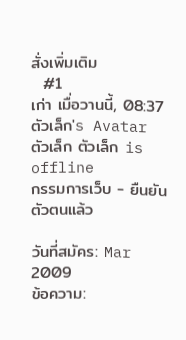สั่งเพิ่มเติม
  #1
เก่า เมื่อวานนี้, 08:37
ตัวเล็ก's Avatar
ตัวเล็ก ตัวเล็ก is offline
กรรมการเว็บ - ยืนยันตัวตนแล้ว

วันที่สมัคร: Mar 2009
ข้อความ: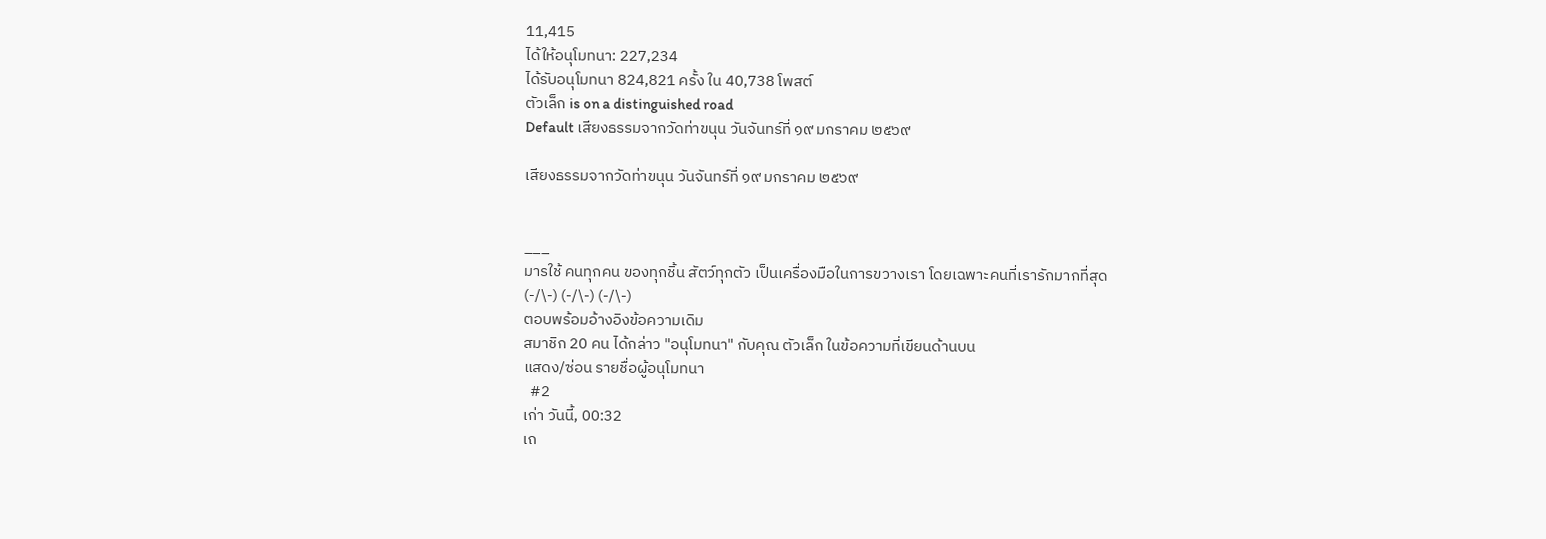11,415
ได้ให้อนุโมทนา: 227,234
ได้รับอนุโมทนา 824,821 ครั้ง ใน 40,738 โพสต์
ตัวเล็ก is on a distinguished road
Default เสียงธรรมจากวัดท่าขนุน วันจันทร์ที่ ๑๙ มกราคม ๒๕๖๙

เสียงธรรมจากวัดท่าขนุน วันจันทร์ที่ ๑๙ มกราคม ๒๕๖๙


___
มารใช้ คนทุกคน ของทุกชิ้น สัตว์ทุกตัว เป็นเครื่องมือในการขวางเรา โดยเฉพาะคนที่เรารักมากที่สุด
(-/\-) (-/\-) (-/\-)
ตอบพร้อมอ้างอิงข้อความเดิม
สมาชิก 20 คน ได้กล่าว "อนุโมทนา" กับคุณ ตัวเล็ก ในข้อความที่เขียนด้านบน
แสดง/ซ่อน รายชื่อผู้อนุโมทนา
  #2
เก่า วันนี้, 00:32
เถ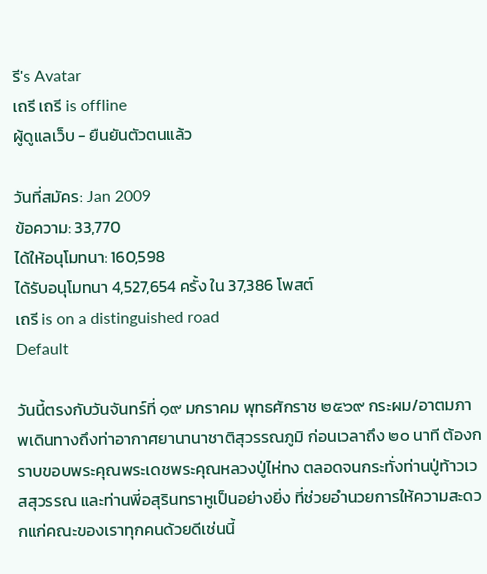รี's Avatar
เถรี เถรี is offline
ผู้ดูแลเว็บ - ยืนยันตัวตนแล้ว

วันที่สมัคร: Jan 2009
ข้อความ: 33,770
ได้ให้อนุโมทนา: 160,598
ได้รับอนุโมทนา 4,527,654 ครั้ง ใน 37,386 โพสต์
เถรี is on a distinguished road
Default

วันนี้ตรงกับวันจันทร์ที่ ๑๙ มกราคม พุทธศักราช ๒๕๖๙ กระผม/อาตมภาพเดินทางถึงท่าอากาศยานานาชาติสุวรรณภูมิ ก่อนเวลาถึง ๒๐ นาที ต้องกราบขอบพระคุณพระเดชพระคุณหลวงปู่ไห่ทง ตลอดจนกระทั่งท่านปู่ท้าวเวสสุวรรณ และท่านพี่อสุรินทราหูเป็นอย่างยิ่ง ที่ช่วยอำนวยการให้ความสะดวกแก่คณะของเราทุกคนด้วยดีเช่นนี้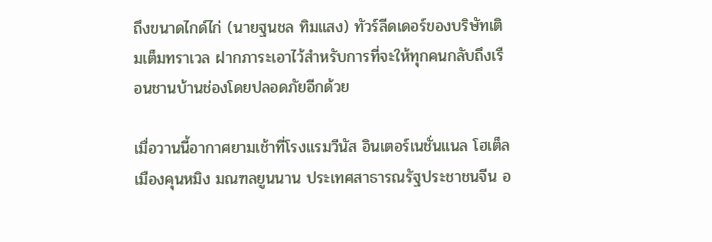ถึงขนาดไกด์ไก่ (นายฐนชล ทิมแสง) ทัวร์ลีดเดอร์ของบริษัทเติมเต็มทราเวล ฝากภาระเอาไว้สำหรับการที่จะให้ทุกคนกลับถึงเรือนชานบ้านช่องโดยปลอดภัยอีกด้วย

เมื่อวานนี้อากาศยามเช้าที่โรงแรมวีนัส อินเตอร์เนชั่นแนล โฮเต็ล เมืองคุนหมิง มณฑลยูนนาน ประเทศสาธารณรัฐประชาชนจีน อ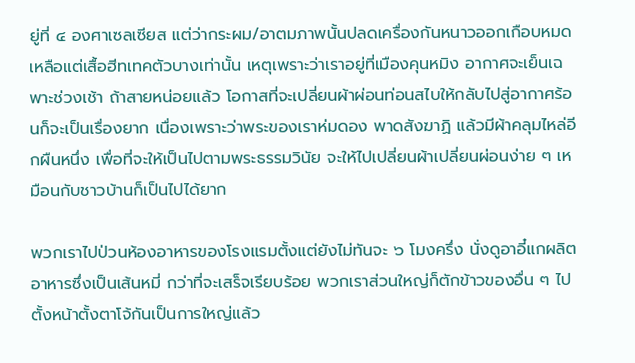ยู่ที่ ๔ องศาเซลเซียส แต่ว่ากระผม/อาตมภาพนั้นปลดเครื่องกันหนาวออกเกือบหมด เหลือแต่เสื้อฮีทเทคตัวบางเท่านั้น เหตุเพราะว่าเราอยู่ที่เมืองคุนหมิง อากาศจะเย็นเฉพาะช่วงเช้า ถ้าสายหน่อยแล้ว โอกาสที่จะเปลี่ยนผ้าผ่อนท่อนสไบให้กลับไปสู่อากาศร้อนก็จะเป็นเรื่องยาก เนื่องเพราะว่าพระของเราห่มดอง พาดสังฆาฏิ แล้วมีผ้าคลุมไหล่อีกผืนหนึ่ง เพื่อที่จะให้เป็นไปตามพระธรรมวินัย จะให้ไปเปลี่ยนผ้าเปลี่ยนผ่อนง่าย ๆ เหมือนกับชาวบ้านก็เป็นไปได้ยาก

พวกเราไปป่วนห้องอาหารของโรงแรมตั้งแต่ยังไม่ทันจะ ๖ โมงครึ่ง นั่งดูอาอี๋แกผลิตอาหารซึ่งเป็นเส้นหมี่ กว่าที่จะเสร็จเรียบร้อย พวกเราส่วนใหญ่ก็ตักข้าวของอื่น ๆ ไปตั้งหน้าตั้งตาโจ้กันเป็นการใหญ่แล้ว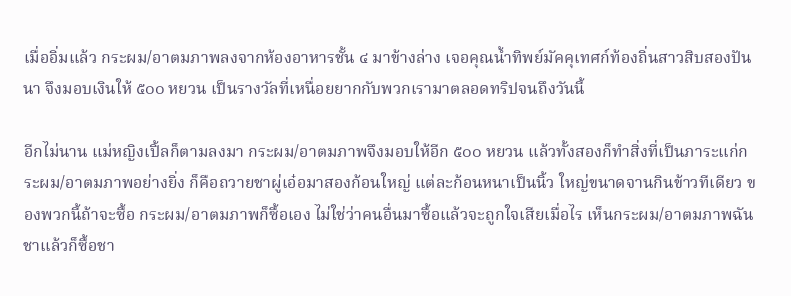เมื่ออิ่มแล้ว กระผม/อาตมภาพลงจากห้องอาหารชั้น ๔ มาข้างล่าง เจอคุณน้ำทิพย์มัคคุเทศก์ท้องถิ่นสาวสิบสองปันนา จึงมอบเงินให้ ๕๐๐ หยวน เป็นรางวัลที่เหนื่อยยากกับพวกเรามาตลอดทริปจนถึงวันนี้

อีกไม่นาน แม่หญิงเปิ้ลก็ตามลงมา กระผม/อาตมภาพจึงมอบให้อีก ๕๐๐ หยวน แล้วทั้งสองก็ทำสิ่งที่เป็นภาระแก่กระผม/อาตมภาพอย่างยิ่ง ก็คือถวายชาผู่เอ๋อมาสองก้อนใหญ่ แต่ละก้อนหนาเป็นนิ้ว ใหญ่ขนาดจานกินข้าวทีเดียว ของพวกนี้ถ้าจะซื้อ กระผม/อาตมภาพก็ซื้อเอง ไม่ใช่ว่าคนอื่นมาซื้อแล้วจะถูกใจเสียเมื่อไร เห็นกระผม/อาตมภาพฉันชาแล้วก็ซื้อชา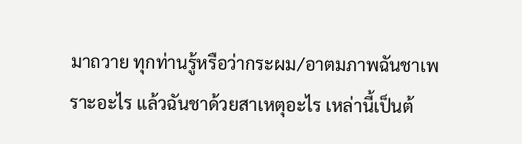มาถวาย ทุกท่านรู้หรือว่ากระผม/อาตมภาพฉันชาเพราะอะไร แล้วฉันชาด้วยสาเหตุอะไร เหล่านี้เป็นต้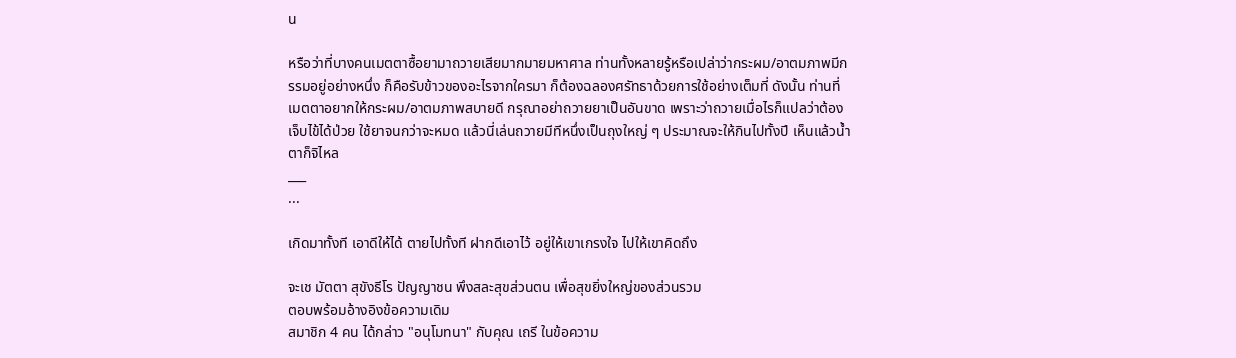น

หรือว่าที่บางคนเมตตาซื้อยามาถวายเสียมากมายมหาศาล ท่านทั้งหลายรู้หรือเปล่าว่ากระผม/อาตมภาพมีกรรมอยู่อย่างหนึ่ง ก็คือรับข้าวของอะไรจากใครมา ก็ต้องฉลองศรัทธาด้วยการใช้อย่างเต็มที่ ดังนั้น ท่านที่เมตตาอยากให้กระผม/อาตมภาพสบายดี กรุณาอย่าถวายยาเป็นอันขาด เพราะว่าถวายเมื่อไรก็แปลว่าต้องเจ็บไข้ได้ป่วย ใช้ยาจนกว่าจะหมด แล้วนี่เล่นถวายมีทีหนึ่งเป็นถุงใหญ่ ๆ ประมาณจะให้กินไปทั้งปี เห็นแล้วน้ำตาก็จิไหล
___
...

เกิดมาทั้งที เอาดีให้ได้ ตายไปทั้งที ฝากดีเอาไว้ อยู่ให้เขาเกรงใจ ไปให้เขาคิดถึง

จะเช มัตตา สุขังธีโร ปัญญาชน พึงสละสุขส่วนตน เพื่อสุขยิ่งใหญ่ของส่วนรวม
ตอบพร้อมอ้างอิงข้อความเดิม
สมาชิก 4 คน ได้กล่าว "อนุโมทนา" กับคุณ เถรี ในข้อความ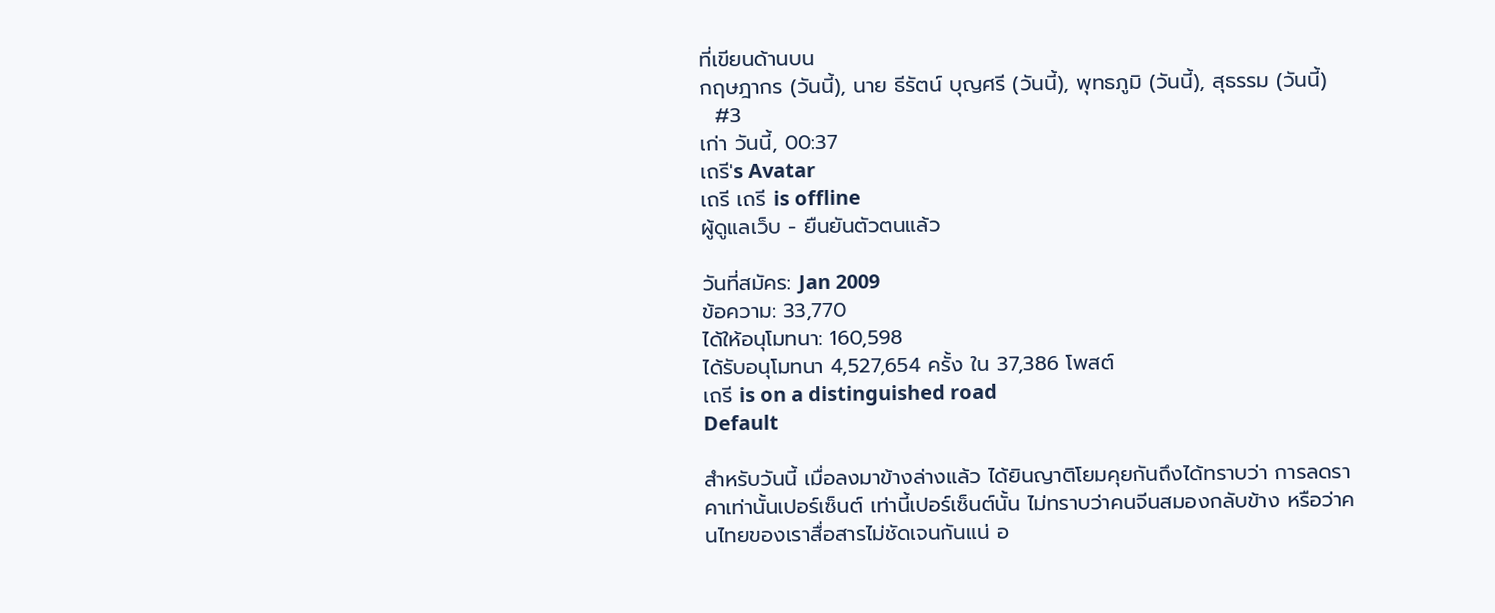ที่เขียนด้านบน
กฤษฎากร (วันนี้), นาย ธีรัตน์ บุญศรี (วันนี้), พุทธภูมิ (วันนี้), สุธรรม (วันนี้)
  #3
เก่า วันนี้, 00:37
เถรี's Avatar
เถรี เถรี is offline
ผู้ดูแลเว็บ - ยืนยันตัวตนแล้ว

วันที่สมัคร: Jan 2009
ข้อความ: 33,770
ได้ให้อนุโมทนา: 160,598
ได้รับอนุโมทนา 4,527,654 ครั้ง ใน 37,386 โพสต์
เถรี is on a distinguished road
Default

สำหรับวันนี้ เมื่อลงมาข้างล่างแล้ว ได้ยินญาติโยมคุยกันถึงได้ทราบว่า การลดราคาเท่านั้นเปอร์เซ็นต์ เท่านี้เปอร์เซ็นต์นั้น ไม่ทราบว่าคนจีนสมองกลับข้าง หรือว่าคนไทยของเราสื่อสารไม่ชัดเจนกันแน่ อ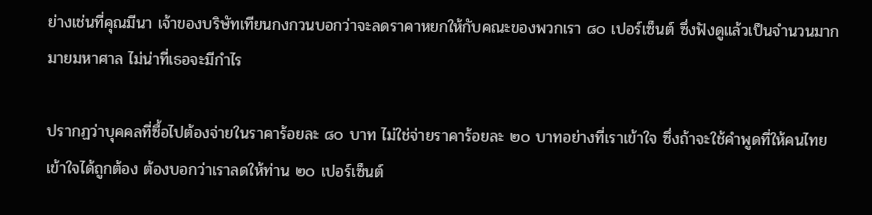ย่างเช่นที่คุณมีนา เจ้าของบริษัทเทียนกงกวนบอกว่าจะลดราคาหยกให้กับคณะของพวกเรา ๘๐ เปอร์เซ็นต์ ซึ่งฟังดูแล้วเป็นจำนวนมากมายมหาศาล ไม่น่าที่เธอจะมีกำไร

ปรากฏว่าบุคคลที่ซื้อไปต้องจ่ายในราคาร้อยละ ๘๐ บาท ไม่ใช่จ่ายราคาร้อยละ ๒๐ บาทอย่างที่เราเข้าใจ ซึ่งถ้าจะใช้คำพูดที่ให้คนไทยเข้าใจได้ถูกต้อง ต้องบอกว่าเราลดให้ท่าน ๒๐ เปอร์เซ็นต์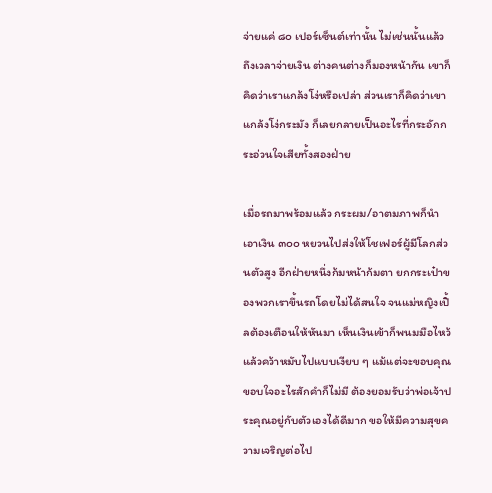จ่ายแค่ ๘๐ เปอร์เซ็นต์เท่านั้น ไม่เช่นนั้นแล้ว ถึงเวลาจ่ายเงิน ต่างคนต่างก็มองหน้ากัน เขาก็คิดว่าเราแกล้งโง่หรือเปล่า ส่วนเราก็คิดว่าเขาแกล้งโง่กระมัง ก็เลยกลายเป็นอะไรที่กระอักกระอ่วนใจเสียทั้งสองฝ่าย

เมื่อรถมาพร้อมแล้ว กระผม/อาตมภาพก็นำเอาเงิน ๓๐๐ หยวนไปส่งให้โชเฟอร์ผู้มีโลกส่วนตัวสูง อีกฝ่ายหนึ่งก้มหน้าก้มตา ยกกระเป๋าของพวกเราขึ้นรถโดยไม่ได้สนใจ จนแม่หญิงเปิ้ลต้องเตือนให้หันมา เห็นเงินเข้าก็พนมมือไหว้ แล้วคว้าหมับไปแบบเงียบ ๆ แม้แต่จะขอบคุณขอบใจอะไรสักคำก็ไม่มี ต้องยอมรับว่าพ่อเจ้าประคุณอยู่กับตัวเองได้ดีมาก ขอให้มีความสุขความเจริญต่อไป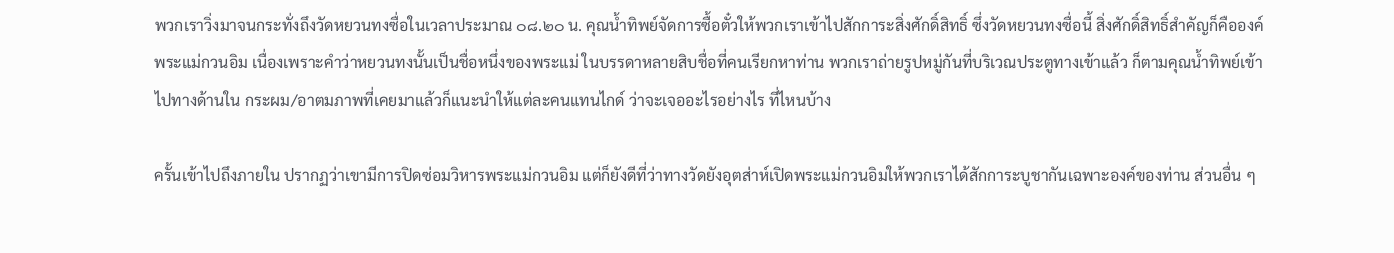พวกเราวิ่งมาจนกระทั่งถึงวัดหยวนทงซื่อในเวลาประมาณ ๐๘.๒๐ น. คุณน้ำทิพย์จัดการซื้อตั๋วให้พวกเราเข้าไปสักการะสิ่งศักดิ์สิทธิ์ ซึ่งวัดหยวนทงซื่อนี้ สิ่งศักดิ์สิทธิ์สำคัญก็คือองค์พระแม่กวนอิม เนื่องเพราะคำว่าหยวนทงนั้นเป็นชื่อหนึ่งของพระแม่ ในบรรดาหลายสิบชื่อที่คนเรียกหาท่าน พวกเราถ่ายรูปหมู่กันที่บริเวณประตูทางเข้าแล้ว ก็ตามคุณน้ำทิพย์เข้าไปทางด้านใน กระผม/อาตมภาพที่เคยมาแล้วก็แนะนำให้แต่ละคนแทนไกด์ ว่าจะเจออะไรอย่างไร ที่ไหนบ้าง

ครั้นเข้าไปถึงภายใน ปรากฏว่าเขามีการปิดซ่อมวิหารพระแม่กวนอิม แต่ก็ยังดีที่ว่าทางวัดยังอุตส่าห์เปิดพระแม่กวนอิมให้พวกเราได้สักการะบูชากันเฉพาะองค์ของท่าน ส่วนอื่น ๆ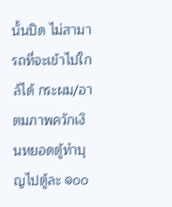นั้นปิด ไม่สามารถที่จะเข้าไปใกล้ได้ กระผม/อาตมภาพควักเงินหยอดตู้ทำบุญไปตู้ละ ๑๐๐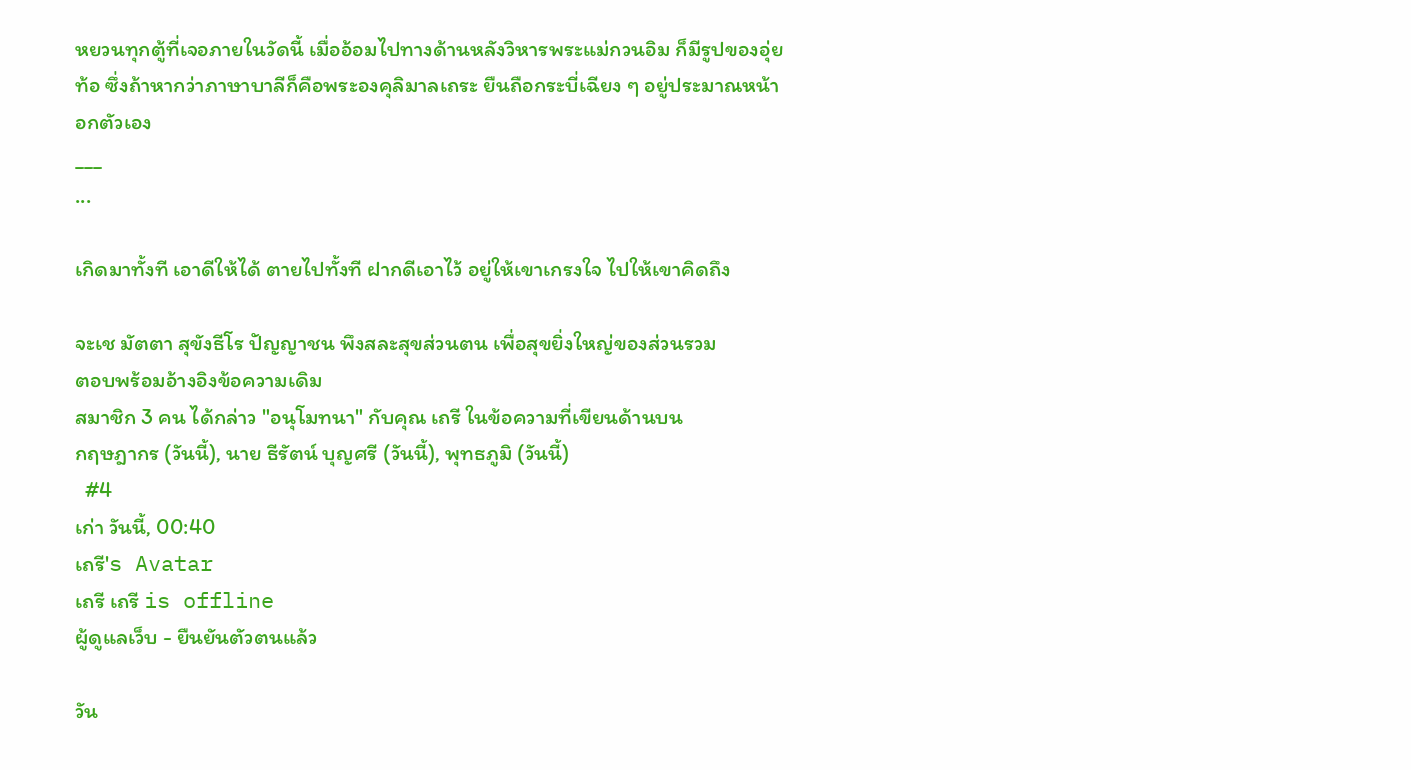หยวนทุกตู้ที่เจอภายในวัดนี้ เมื่ออ้อมไปทางด้านหลังวิหารพระแม่กวนอิม ก็มีรูปของอุ่ยท้อ ซึ่งถ้าหากว่าภาษาบาลีก็คือพระองคุลิมาลเถระ ยืนถือกระบี่เฉียง ๆ อยู่ประมาณหน้าอกตัวเอง
___
...

เกิดมาทั้งที เอาดีให้ได้ ตายไปทั้งที ฝากดีเอาไว้ อยู่ให้เขาเกรงใจ ไปให้เขาคิดถึง

จะเช มัตตา สุขังธีโร ปัญญาชน พึงสละสุขส่วนตน เพื่อสุขยิ่งใหญ่ของส่วนรวม
ตอบพร้อมอ้างอิงข้อความเดิม
สมาชิก 3 คน ได้กล่าว "อนุโมทนา" กับคุณ เถรี ในข้อความที่เขียนด้านบน
กฤษฎากร (วันนี้), นาย ธีรัตน์ บุญศรี (วันนี้), พุทธภูมิ (วันนี้)
  #4
เก่า วันนี้, 00:40
เถรี's Avatar
เถรี เถรี is offline
ผู้ดูแลเว็บ - ยืนยันตัวตนแล้ว

วัน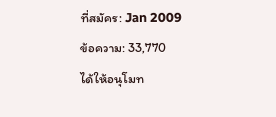ที่สมัคร: Jan 2009
ข้อความ: 33,770
ได้ให้อนุโมท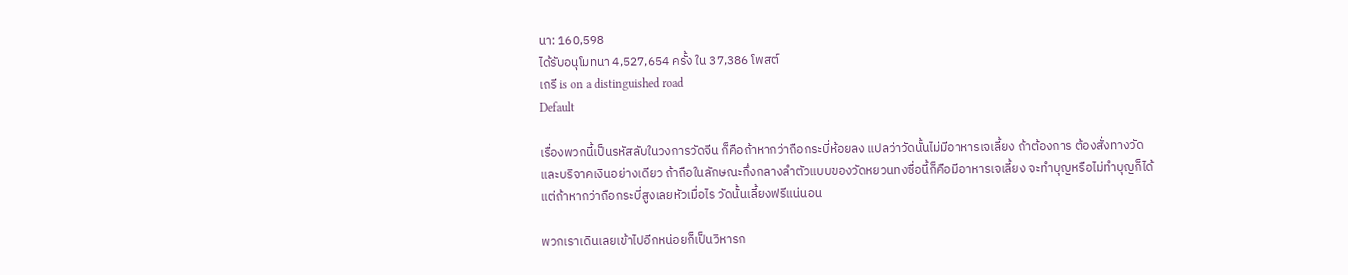นา: 160,598
ได้รับอนุโมทนา 4,527,654 ครั้ง ใน 37,386 โพสต์
เถรี is on a distinguished road
Default

เรื่องพวกนี้เป็นรหัสลับในวงการวัดจีน ก็คือถ้าหากว่าถือกระบี่ห้อยลง แปลว่าวัดนั้นไม่มีอาหารเจเลี้ยง ถ้าต้องการ ต้องสั่งทางวัดและบริจาคเงินอย่างเดียว ถ้าถือในลักษณะกึ่งกลางลำตัวแบบของวัดหยวนทงซื่อนี้ก็คือมีอาหารเจเลี้ยง จะทำบุญหรือไม่ทำบุญก็ได้ แต่ถ้าหากว่าถือกระบี่สูงเลยหัวเมื่อไร วัดนั้นเลี้ยงฟรีแน่นอน

พวกเราเดินเลยเข้าไปอีกหน่อยก็เป็นวิหารก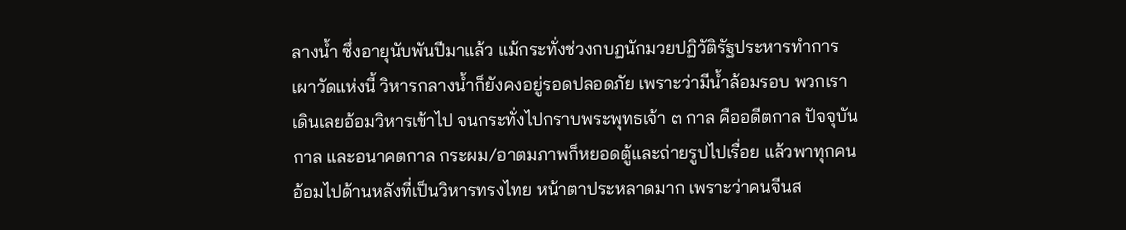ลางน้ำ ซึ่งอายุนับพันปีมาแล้ว แม้กระทั่งช่วงกบฏนักมวยปฏิวัติรัฐประหารทำการเผาวัดแห่งนี้ วิหารกลางน้ำก็ยังคงอยู่รอดปลอดภัย เพราะว่ามีน้ำล้อมรอบ พวกเราเดินเลยอ้อมวิหารเข้าไป จนกระทั่งไปกราบพระพุทธเจ้า ๓ กาล คืออดีตกาล ปัจจุบันกาล และอนาคตกาล กระผม/อาตมภาพก็หยอดตู้และถ่ายรูปไปเรื่อย แล้วพาทุกคนอ้อมไปด้านหลังที่เป็นวิหารทรงไทย หน้าตาประหลาดมาก เพราะว่าคนจีนส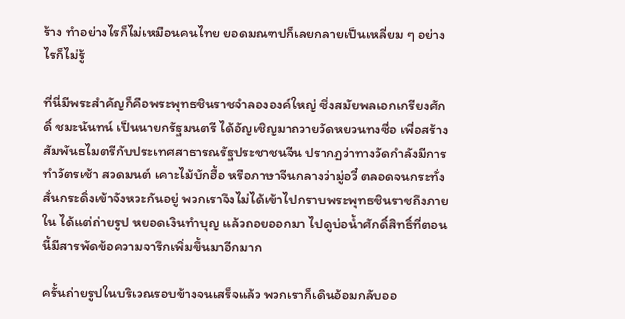ร้าง ทำอย่างไรก็ไม่เหมือนคนไทย ยอดมณฑปก็เลยกลายเป็นเหลี่ยม ๆ อย่างไรก็ไม่รู้

ที่นี่มีพระสำคัญก็คือพระพุทธชินราชจำลององค์ใหญ่ ซึ่งสมัยพลเอกเกรียงศักดิ์ ชมะนันทน์ เป็นนายกรัฐมนตรี ได้อัญเชิญมาถวายวัดหยวนทงซื่อ เพื่อสร้างสัมพันธไมตรีกับประเทศสาธารณรัฐประชาชนจีน ปรากฏว่าทางวัดกำลังมีการทำวัตรเช้า สวดมนต์ เคาะไม้บักฮื้อ หรือภาษาจีนกลางว่ามู่อวี๋ ตลอดจนกระทั่งสั่นกระดิ่งเข้าจังหวะกันอยู่ พวกเราจึงไม่ได้เข้าไปกราบพระพุทธชินราชถึงภายใน ได้แต่ถ่ายรูป หยอดเงินทำบุญ แล้วถอยออกมา ไปดูบ่อน้ำศักดิ์สิทธิ์ที่ตอนนี้มีสารพัดข้อความจารึกเพิ่มขึ้นมาอีกมาก

ครั้นถ่ายรูปในบริเวณรอบข้างจนเสร็จแล้ว พวกเราก็เดินอ้อมกลับออ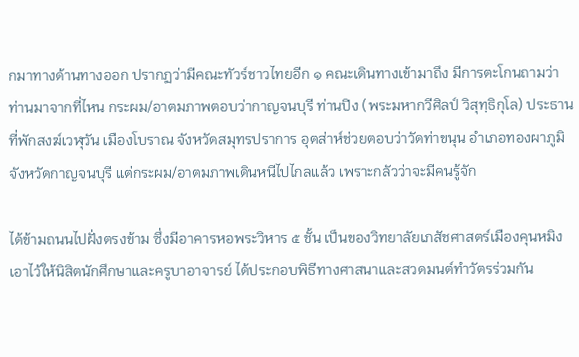กมาทางด้านทางออก ปรากฏว่ามีคณะทัวร์ชาวไทยอีก ๑ คณะเดินทางเข้ามาถึง มีการตะโกนถามว่าท่านมาจากที่ไหน กระผม/อาตมภาพตอบว่ากาญจนบุรี ท่านปิง (พระมหากวีศิลป์ วิสุทฺธิกุโล) ประธานที่พักสงฆ์เวฬุวัน เมืองโบราณ จังหวัดสมุทรปราการ อุตส่าห์ช่วยตอบว่าวัดท่าขนุน อำเภอทองผาภูมิ จังหวัดกาญจนบุรี แต่กระผม/อาตมภาพเดินหนีไปไกลแล้ว เพราะกลัวว่าจะมีคนรู้จัก

ได้ข้ามถนนไปฝั่งตรงข้าม ซึ่งมีอาคารหอพระวิหาร ๕ ชั้น เป็นของวิทยาลัยเภสัชศาสตร์เมืองคุนหมิง เอาไว้ให้นิสิตนักศึกษาและครูบาอาจารย์ ได้ประกอบพิธีทางศาสนาและสวดมนต์ทำวัตรร่วมกัน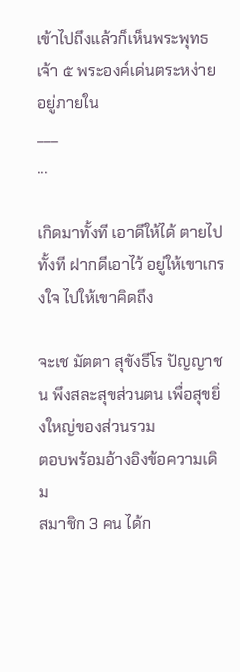เข้าไปถึงแล้วก็เห็นพระพุทธเจ้า ๕ พระองค์เด่นตระหง่ายอยู่ภายใน
___
...

เกิดมาทั้งที เอาดีให้ได้ ตายไปทั้งที ฝากดีเอาไว้ อยู่ให้เขาเกรงใจ ไปให้เขาคิดถึง

จะเช มัตตา สุขังธีโร ปัญญาชน พึงสละสุขส่วนตน เพื่อสุขยิ่งใหญ่ของส่วนรวม
ตอบพร้อมอ้างอิงข้อความเดิม
สมาชิก 3 คน ได้ก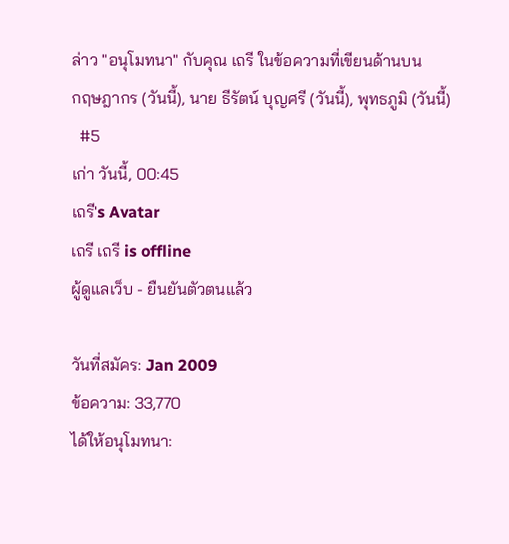ล่าว "อนุโมทนา" กับคุณ เถรี ในข้อความที่เขียนด้านบน
กฤษฎากร (วันนี้), นาย ธีรัตน์ บุญศรี (วันนี้), พุทธภูมิ (วันนี้)
  #5
เก่า วันนี้, 00:45
เถรี's Avatar
เถรี เถรี is offline
ผู้ดูแลเว็บ - ยืนยันตัวตนแล้ว

วันที่สมัคร: Jan 2009
ข้อความ: 33,770
ได้ให้อนุโมทนา: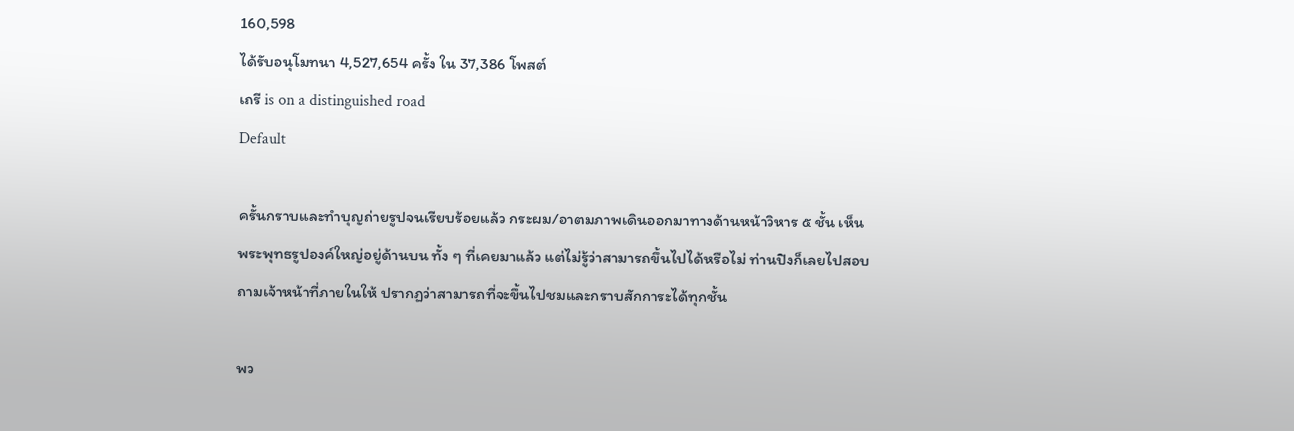160,598
ได้รับอนุโมทนา 4,527,654 ครั้ง ใน 37,386 โพสต์
เถรี is on a distinguished road
Default

ครั้นกราบและทำบุญถ่ายรูปจนเรียบร้อยแล้ว กระผม/อาตมภาพเดินออกมาทางด้านหน้าวิหาร ๕ ชั้น เห็นพระพุทธรูปองค์ใหญ่อยู่ด้านบน ทั้ง ๆ ที่เคยมาแล้ว แต่ไม่รู้ว่าสามารถขึ้นไปได้หรือไม่ ท่านปิงก็เลยไปสอบถามเจ้าหน้าที่ภายในให้ ปรากฏว่าสามารถที่จะขึ้นไปชมและกราบสักการะได้ทุกชั้น

พว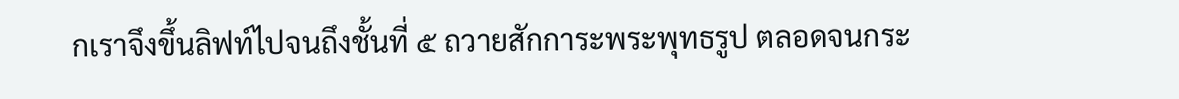กเราจึงขึ้นลิฟท์ไปจนถึงชั้นที่ ๕ ถวายสักการะพระพุทธรูป ตลอดจนกระ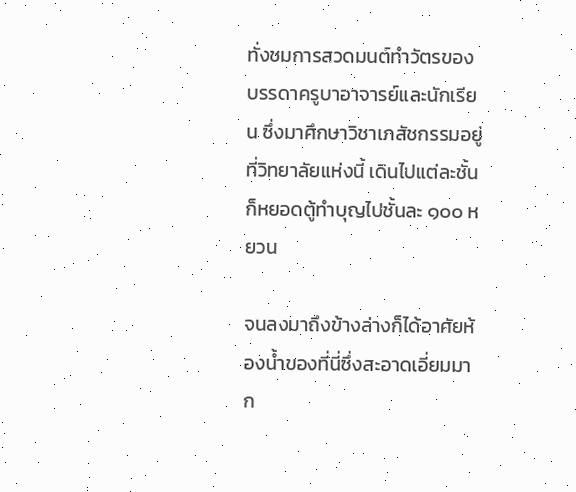ทั่งชมการสวดมนต์ทำวัตรของบรรดาครูบาอาจารย์และนักเรียน ซึ่งมาศึกษาวิชาเภสัชกรรมอยู่ที่วิทยาลัยแห่งนี้ เดินไปแต่ละชั้นก็หยอดตู้ทำบุญไปชั้นละ ๑๐๐ หยวน

จนลงมาถึงข้างล่างก็ได้อาศัยห้องน้ำของที่นี่ซึ่งสะอาดเอี่ยมมาก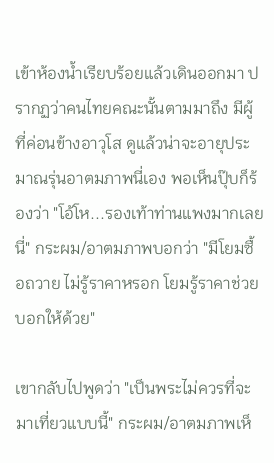เข้าห้องน้ำเรียบร้อยแล้วเดินออกมา ปรากฏว่าคนไทยคณะนั้นตามมาถึง มีผู้ที่ค่อนข้างอาวุโส ดูแล้วน่าจะอายุประมาณรุ่นอาตมภาพนี่เอง พอเห็นปุ๊บก็ร้องว่า "โอ้โห...รองเท้าท่านแพงมากเลยนี่" กระผม/อาตมภาพบอกว่า "มีโยมซื้อถวาย ไม่รู้ราคาหรอก โยมรู้ราคาช่วยบอกให้ด้วย"

เขากลับไปพูดว่า "เป็นพระไม่ควรที่จะมาเที่ยวแบบนี้" กระผม/อาตมภาพเห็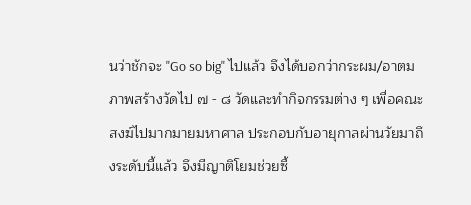นว่าชักจะ "Go so big" ไปแล้ว จึงได้บอกว่ากระผม/อาตมภาพสร้างวัดไป ๗ - ๘ วัดและทำกิจกรรมต่าง ๆ เพื่อคณะสงฆ์ไปมากมายมหาศาล ประกอบกับอายุกาลผ่านวัยมาถึงระดับนี้แล้ว จึงมีญาติโยมช่วยซื้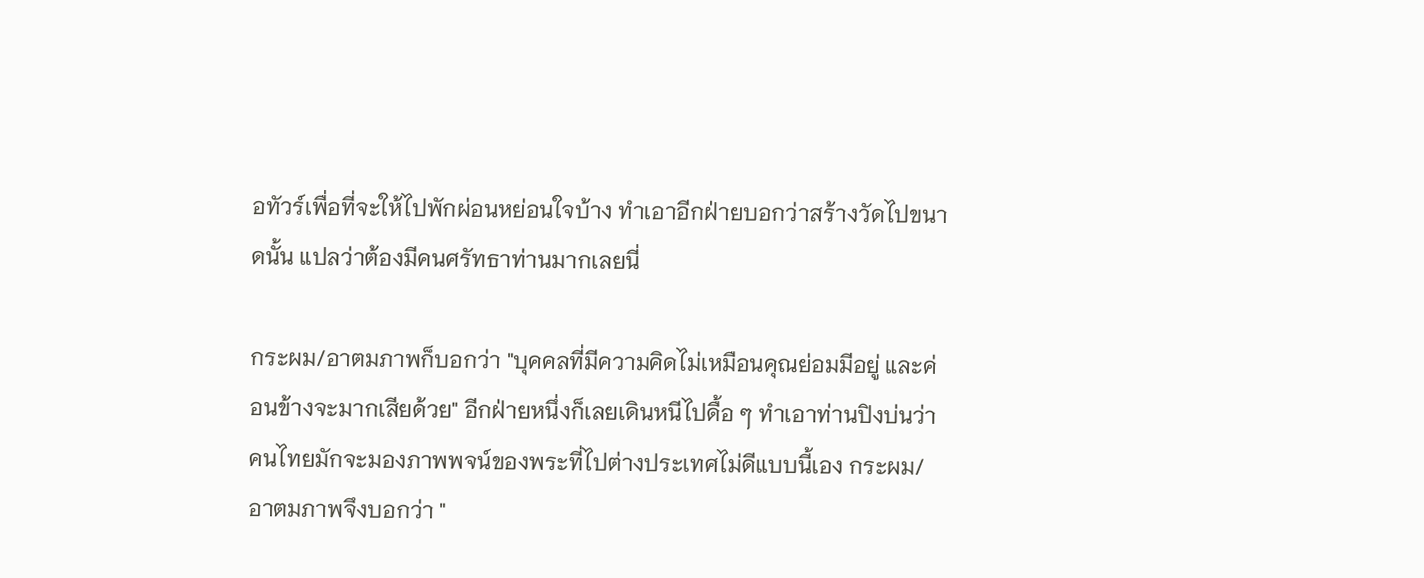อทัวร์เพื่อที่จะให้ไปพักผ่อนหย่อนใจบ้าง ทำเอาอีกฝ่ายบอกว่าสร้างวัดไปขนาดนั้น แปลว่าต้องมีคนศรัทธาท่านมากเลยนี่

กระผม/อาตมภาพก็บอกว่า "บุคคลที่มีความคิดไม่เหมือนคุณย่อมมีอยู่ และค่อนข้างจะมากเสียด้วย" อีกฝ่ายหนึ่งก็เลยเดินหนีไปดื้อ ๆ ทำเอาท่านปิงบ่นว่าคนไทยมักจะมองภาพพจน์ของพระที่ไปต่างประเทศไม่ดีแบบนี้เอง กระผม/อาตมภาพจึงบอกว่า "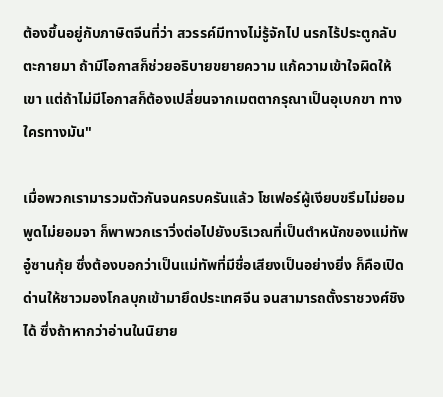ต้องขึ้นอยู่กับภาษิตจีนที่ว่า สวรรค์มีทางไม่รู้จักไป นรกไร้ประตูกลับตะกายมา ถ้ามีโอกาสก็ช่วยอธิบายขยายความ แก้ความเข้าใจผิดให้เขา แต่ถ้าไม่มีโอกาสก็ต้องเปลี่ยนจากเมตตากรุณาเป็นอุเบกขา ทางใครทางมัน"

เมื่อพวกเรามารวมตัวกันจนครบครันแล้ว โชเฟอร์ผู้เงียบขรึมไม่ยอมพูดไม่ยอมจา ก็พาพวกเราวิ่งต่อไปยังบริเวณที่เป็นตำหนักของแม่ทัพอู๋ซานกุ้ย ซึ่งต้องบอกว่าเป็นแม่ทัพที่มีชื่อเสียงเป็นอย่างยิ่ง ก็คือเปิดด่านให้ชาวมองโกลบุกเข้ามายึดประเทศจีน จนสามารถตั้งราชวงศ์ชิงได้ ซึ่งถ้าหากว่าอ่านในนิยาย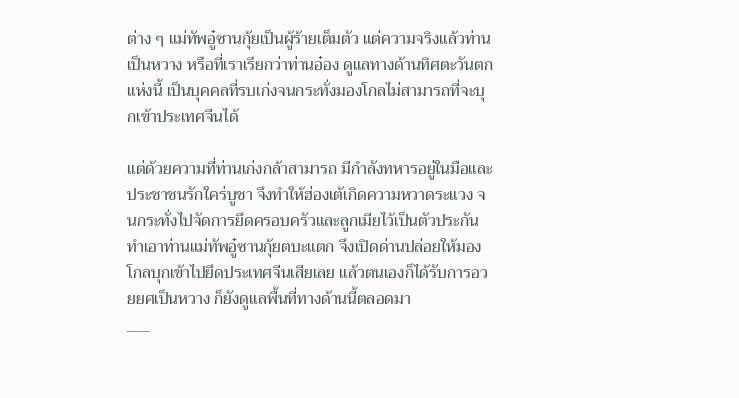ต่าง ๆ แม่ทัพอู๋ซานกุ้ยเป็นผู้ร้ายเต็มตัว แต่ความจริงแล้วท่านเป็นหวาง หรือที่เราเรียกว่าท่านอ๋อง ดูแลทางด้านทิศตะวันตกแห่งนี้ เป็นบุคคลที่รบเก่งจนกระทั่งมองโกลไม่สามารถที่จะบุกเข้าประเทศจีนได้

แต่ด้วยความที่ท่านเก่งกล้าสามารถ มีกำลังทหารอยู่ในมือและประชาชนรักใคร่บูชา จึงทำให้ฮ่องเต้เกิดความหวาดระแวง จนกระทั่งไปจัดการยึดครอบครัวและลูกเมียไว้เป็นตัวประกัน ทำเอาท่านแม่ทัพอู๋ซานกุ้ยตบะแตก จึงเปิดด่านปล่อยให้มองโกลบุกเข้าไปยึดประเทศจีนเสียเลย แล้วตนเองก็ได้รับการอวยยศเป็นหวาง ก็ยังดูแลพื้นที่ทางด้านนี้ตลอดมา
___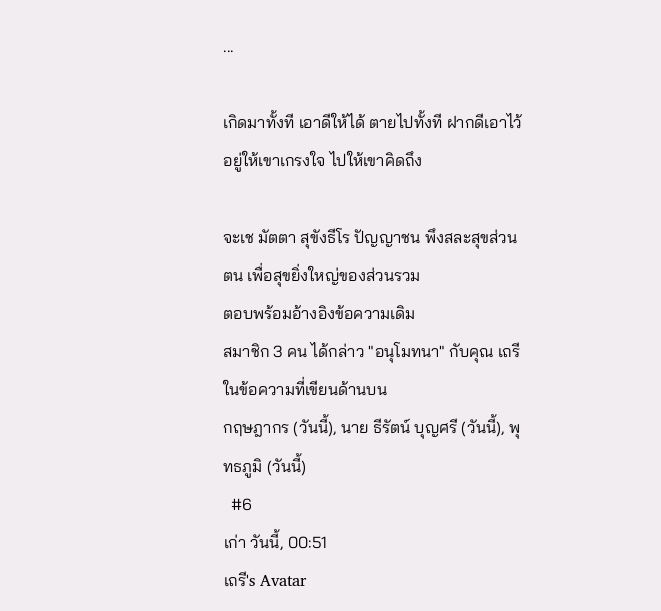...

เกิดมาทั้งที เอาดีให้ได้ ตายไปทั้งที ฝากดีเอาไว้ อยู่ให้เขาเกรงใจ ไปให้เขาคิดถึง

จะเช มัตตา สุขังธีโร ปัญญาชน พึงสละสุขส่วนตน เพื่อสุขยิ่งใหญ่ของส่วนรวม
ตอบพร้อมอ้างอิงข้อความเดิม
สมาชิก 3 คน ได้กล่าว "อนุโมทนา" กับคุณ เถรี ในข้อความที่เขียนด้านบน
กฤษฎากร (วันนี้), นาย ธีรัตน์ บุญศรี (วันนี้), พุทธภูมิ (วันนี้)
  #6
เก่า วันนี้, 00:51
เถรี's Avatar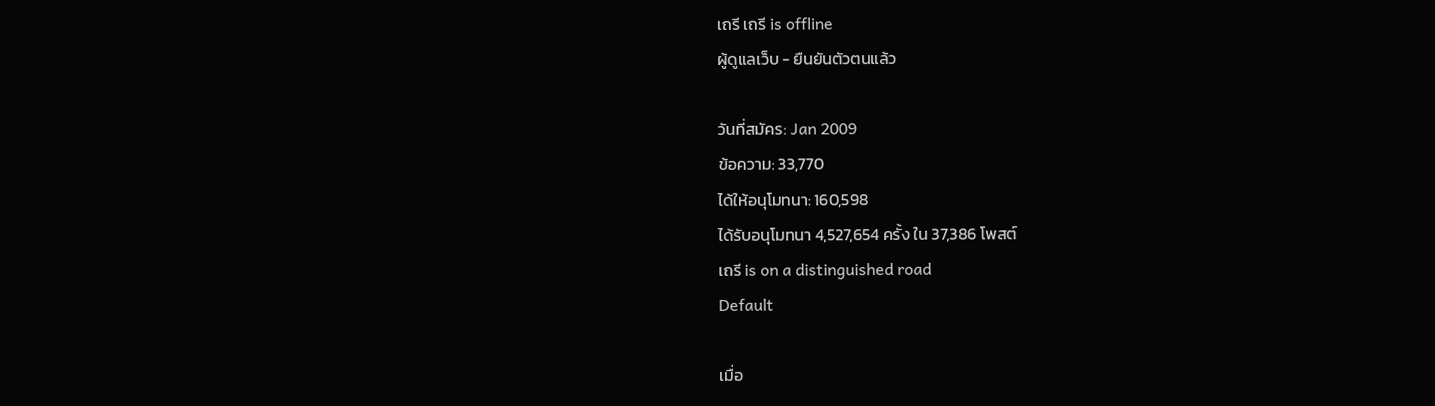เถรี เถรี is offline
ผู้ดูแลเว็บ - ยืนยันตัวตนแล้ว

วันที่สมัคร: Jan 2009
ข้อความ: 33,770
ได้ให้อนุโมทนา: 160,598
ได้รับอนุโมทนา 4,527,654 ครั้ง ใน 37,386 โพสต์
เถรี is on a distinguished road
Default

เมื่อ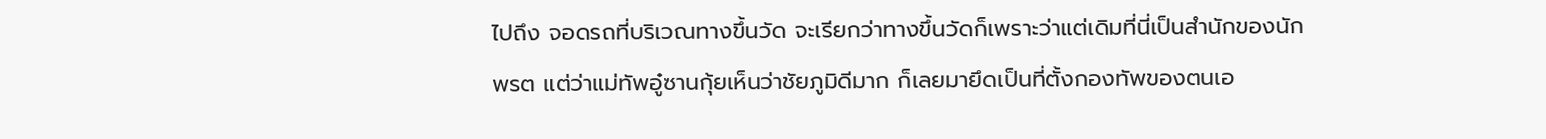ไปถึง จอดรถที่บริเวณทางขึ้นวัด จะเรียกว่าทางขึ้นวัดก็เพราะว่าแต่เดิมที่นี่เป็นสำนักของนักพรต แต่ว่าแม่ทัพอู๋ซานกุ้ยเห็นว่าชัยภูมิดีมาก ก็เลยมายึดเป็นที่ตั้งกองทัพของตนเอ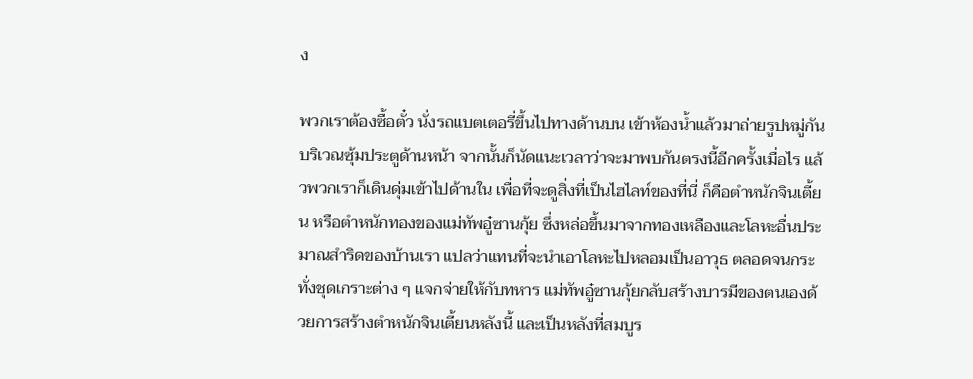ง

พวกเราต้องซื้อตั๋ว นั่งรถแบตเตอรี่ขึ้นไปทางด้านบน เข้าห้องน้ำแล้วมาถ่ายรูปหมู่กันบริเวณซุ้มประตูด้านหน้า จากนั้นก็นัดแนะเวลาว่าจะมาพบกันตรงนี้อีกครั้งเมื่อไร แล้วพวกเราก็เดินดุ่มเข้าไปด้านใน เพื่อที่จะดูสิ่งที่เป็นไฮไลท์ของที่นี่ ก็คือตำหนักจินเตี้ยน หรือตำหนักทองของแม่ทัพอู๋ซานกุ้ย ซึ่งหล่อขึ้นมาจากทองเหลืองและโลหะอื่นประมาณสำริดของบ้านเรา แปลว่าแทนที่จะนำเอาโลหะไปหลอมเป็นอาวุธ ตลอดจนกระทั่งชุดเกราะต่าง ๆ แจกจ่ายให้กับทหาร แม่ทัพอู๋ซานกุ้ยกลับสร้างบารมีของตนเองด้วยการสร้างตำหนักจินเตี้ยนหลังนี้ และเป็นหลังที่สมบูร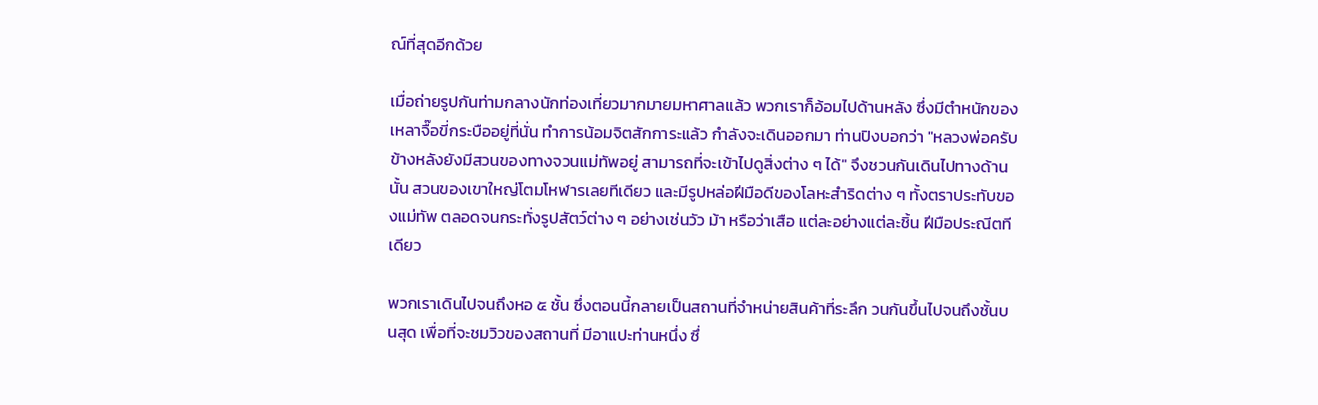ณ์ที่สุดอีกด้วย

เมื่อถ่ายรูปกันท่ามกลางนักท่องเที่ยวมากมายมหาศาลแล้ว พวกเราก็อ้อมไปด้านหลัง ซึ่งมีตำหนักของเหลาจื๊อขี่กระบืออยู่ที่นั่น ทำการน้อมจิตสักการะแล้ว กำลังจะเดินออกมา ท่านปิงบอกว่า "หลวงพ่อครับ ข้างหลังยังมีสวนของทางจวนแม่ทัพอยู่ สามารถที่จะเข้าไปดูสิ่งต่าง ๆ ได้" จึงชวนกันเดินไปทางด้านนั้น สวนของเขาใหญ่โตมโหฬารเลยทีเดียว และมีรูปหล่อฝีมือดีของโลหะสำริดต่าง ๆ ทั้งตราประทับของแม่ทัพ ตลอดจนกระทั่งรูปสัตว์ต่าง ๆ อย่างเช่นวัว ม้า หรือว่าเสือ แต่ละอย่างแต่ละชิ้น ฝีมือประณีตทีเดียว

พวกเราเดินไปจนถึงหอ ๕ ชั้น ซึ่งตอนนี้กลายเป็นสถานที่จำหน่ายสินค้าที่ระลึก วนกันขึ้นไปจนถึงชั้นบนสุด เพื่อที่จะชมวิวของสถานที่ มีอาแปะท่านหนึ่ง ซึ่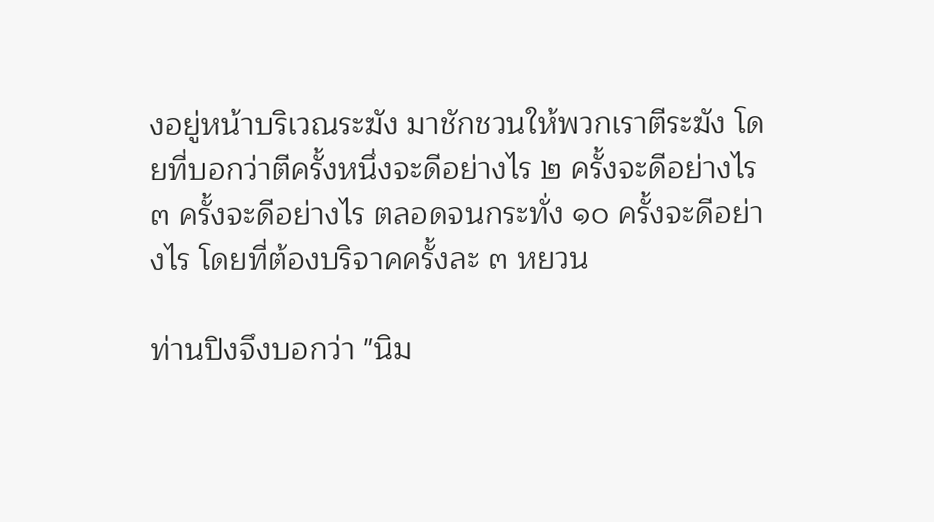งอยู่หน้าบริเวณระฆัง มาชักชวนให้พวกเราตีระฆัง โดยที่บอกว่าตีครั้งหนึ่งจะดีอย่างไร ๒ ครั้งจะดีอย่างไร ๓ ครั้งจะดีอย่างไร ตลอดจนกระทั่ง ๑๐ ครั้งจะดีอย่างไร โดยที่ต้องบริจาคครั้งละ ๓ หยวน

ท่านปิงจึงบอกว่า "นิม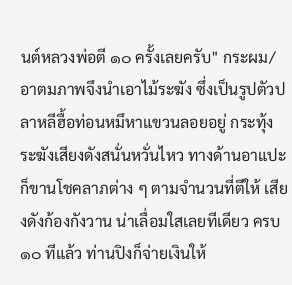นต์หลวงพ่อตี ๑๐ ครั้งเลยครับ" กระผม/อาตมภาพจึงนำเอาไม้ระฆัง ซึ่งเป็นรูปตัวปลาหลีฮื้อท่อนหมึหาแขวนลอยอยู่ กระทุ้งระฆังเสียงดังสนั่นหวั่นไหว ทางด้านอาแปะก็ขานโชคลาภต่าง ๆ ตามจำนวนที่ตีให้ เสียงดังก้องกังวาน น่าเลื่อมใสเลยทีเดียว ครบ ๑๐ ทีแล้ว ท่านปิงก็จ่ายเงินให้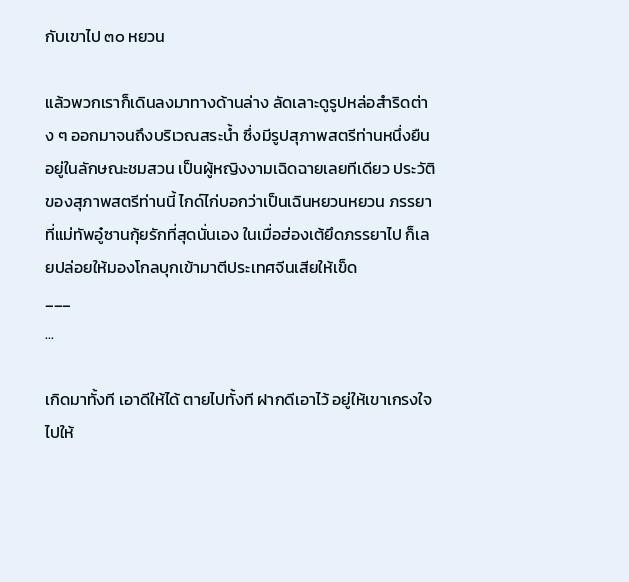กับเขาไป ๓๐ หยวน

แล้วพวกเราก็เดินลงมาทางด้านล่าง ลัดเลาะดูรูปหล่อสำริดต่าง ๆ ออกมาจนถึงบริเวณสระน้ำ ซึ่งมีรูปสุภาพสตรีท่านหนึ่งยืนอยู่ในลักษณะชมสวน เป็นผู้หญิงงามเฉิดฉายเลยทีเดียว ประวัติของสุภาพสตรีท่านนี้ ไกด์ไก่บอกว่าเป็นเฉินหยวนหยวน ภรรยาที่แม่ทัพอู๋ซานกุ้ยรักที่สุดนั่นเอง ในเมื่อฮ่องเต้ยึดภรรยาไป ก็เลยปล่อยให้มองโกลบุกเข้ามาตีประเทศจีนเสียให้เข็ด
___
...

เกิดมาทั้งที เอาดีให้ได้ ตายไปทั้งที ฝากดีเอาไว้ อยู่ให้เขาเกรงใจ ไปให้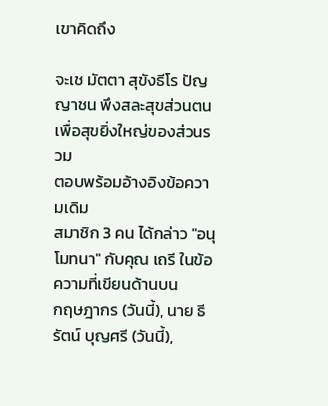เขาคิดถึง

จะเช มัตตา สุขังธีโร ปัญญาชน พึงสละสุขส่วนตน เพื่อสุขยิ่งใหญ่ของส่วนรวม
ตอบพร้อมอ้างอิงข้อความเดิม
สมาชิก 3 คน ได้กล่าว "อนุโมทนา" กับคุณ เถรี ในข้อความที่เขียนด้านบน
กฤษฎากร (วันนี้), นาย ธีรัตน์ บุญศรี (วันนี้),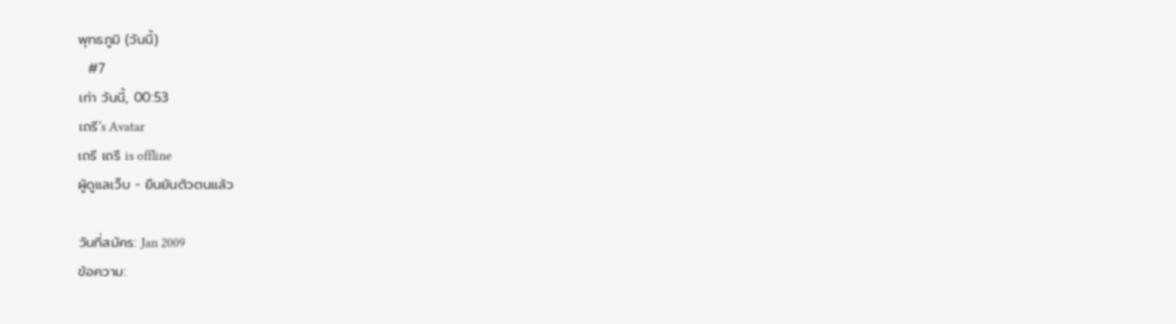พุทธภูมิ (วันนี้)
  #7
เก่า วันนี้, 00:53
เถรี's Avatar
เถรี เถรี is offline
ผู้ดูแลเว็บ - ยืนยันตัวตนแล้ว

วันที่สมัคร: Jan 2009
ข้อความ: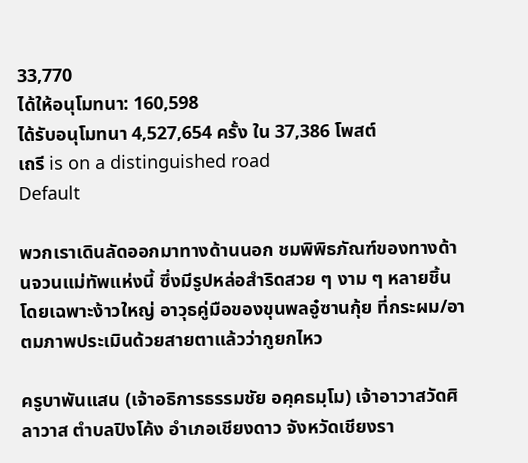33,770
ได้ให้อนุโมทนา: 160,598
ได้รับอนุโมทนา 4,527,654 ครั้ง ใน 37,386 โพสต์
เถรี is on a distinguished road
Default

พวกเราเดินลัดออกมาทางด้านนอก ชมพิพิธภัณฑ์ของทางด้านจวนแม่ทัพแห่งนี้ ซึ่งมีรูปหล่อสำริดสวย ๆ งาม ๆ หลายชิ้น โดยเฉพาะง้าวใหญ่ อาวุธคู่มือของขุนพลอู๋ซานกุ้ย ที่กระผม/อาตมภาพประเมินด้วยสายตาแล้วว่ากูยกไหว

ครูบาพันแสน (เจ้าอธิการธรรมชัย อคฺคธมฺโม) เจ้าอาวาสวัดศิลาวาส ตำบลปิงโค้ง อำเภอเชียงดาว จังหวัดเชียงรา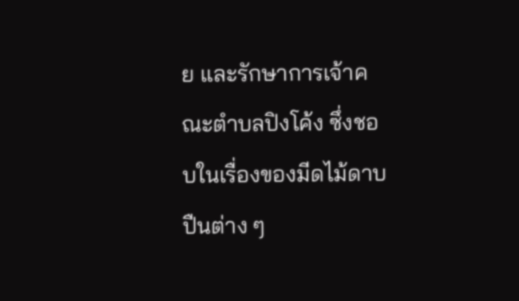ย และรักษาการเจ้าคณะตำบลปิงโค้ง ซึ่งชอบในเรื่องของมีดไม้ดาบปืนต่าง ๆ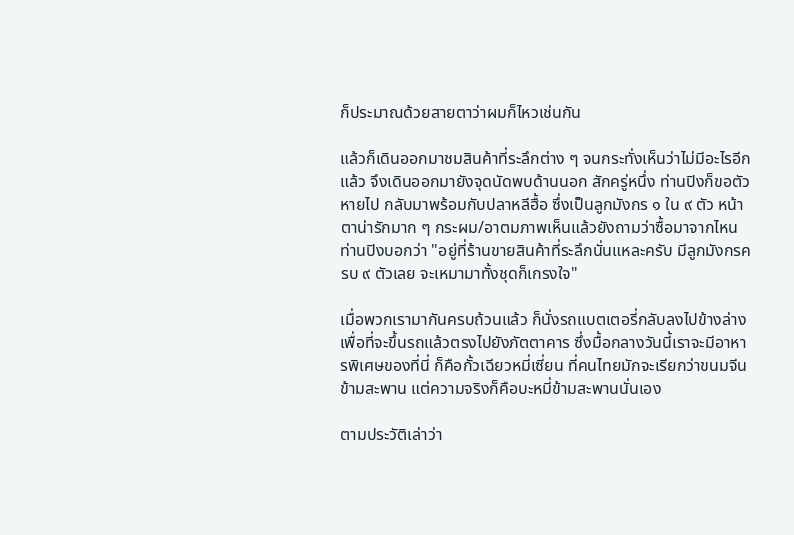ก็ประมาณด้วยสายตาว่าผมก็ไหวเช่นกัน

แล้วก็เดินออกมาชมสินค้าที่ระลึกต่าง ๆ จนกระทั่งเห็นว่าไม่มีอะไรอีกแล้ว จึงเดินออกมายังจุดนัดพบด้านนอก สักครู่หนึ่ง ท่านปิงก็ขอตัวหายไป กลับมาพร้อมกับปลาหลีฮื้อ ซึ่งเป็นลูกมังกร ๑ ใน ๙ ตัว หน้าตาน่ารักมาก ๆ กระผม/อาตมภาพเห็นแล้วยังถามว่าซื้อมาจากไหน ท่านปิงบอกว่า "อยู่ที่ร้านขายสินค้าที่ระลึกนั่นแหละครับ มีลูกมังกรครบ ๙ ตัวเลย จะเหมามาทั้งชุดก็เกรงใจ"

เมื่อพวกเรามากันครบถ้วนแล้ว ก็นั่งรถแบตเตอรี่กลับลงไปข้างล่าง เพื่อที่จะขึ้นรถแล้วตรงไปยังภัตตาคาร ซึ่งมื้อกลางวันนี้เราจะมีอาหารพิเศษของที่นี่ ก็คือกั้วเฉียวหมี่เซี่ยน ที่คนไทยมักจะเรียกว่าขนมจีนข้ามสะพาน แต่ความจริงก็คือบะหมี่ข้ามสะพานนั่นเอง

ตามประวัติเล่าว่า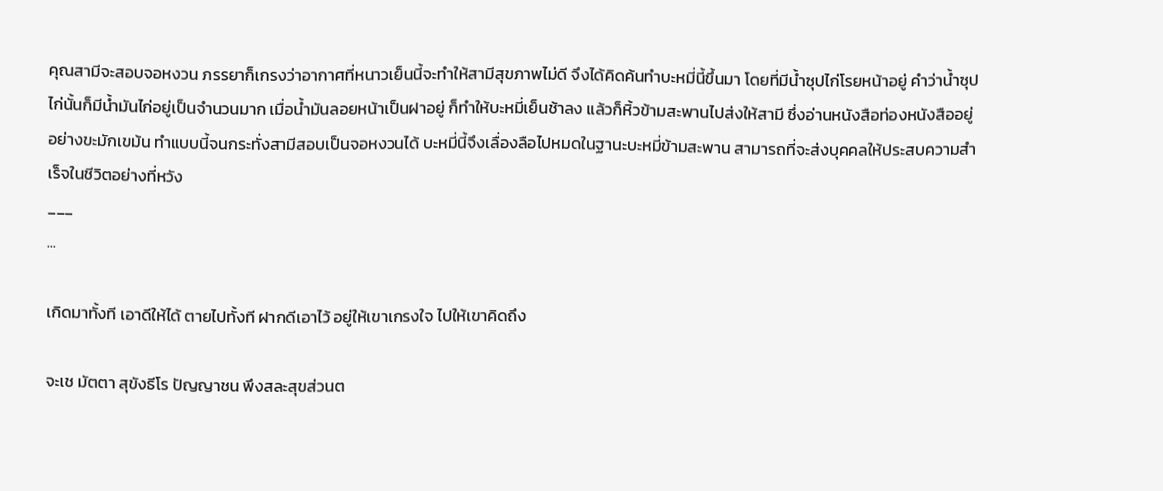คุณสามีจะสอบจอหงวน ภรรยาก็เกรงว่าอากาศที่หนาวเย็นนี้จะทำให้สามีสุขภาพไม่ดี จึงได้คิดค้นทำบะหมี่นี้ขึ้นมา โดยที่มีน้ำซุปไก่โรยหน้าอยู่ คำว่าน้ำซุปไก่นั้นก็มีน้ำมันไก่อยู่เป็นจำนวนมาก เมื่อน้ำมันลอยหน้าเป็นฝาอยู่ ก็ทำให้บะหมี่เย็นช้าลง แล้วก็หิ้วข้ามสะพานไปส่งให้สามี ซึ่งอ่านหนังสือท่องหนังสืออยู่อย่างขะมักเขม้น ทำแบบนี้จนกระทั่งสามีสอบเป็นจอหงวนได้ บะหมี่นี้จึงเลื่องลือไปหมดในฐานะบะหมี่ข้ามสะพาน สามารถที่จะส่งบุคคลให้ประสบความสำเร็จในชีวิตอย่างที่หวัง
___
...

เกิดมาทั้งที เอาดีให้ได้ ตายไปทั้งที ฝากดีเอาไว้ อยู่ให้เขาเกรงใจ ไปให้เขาคิดถึง

จะเช มัตตา สุขังธีโร ปัญญาชน พึงสละสุขส่วนต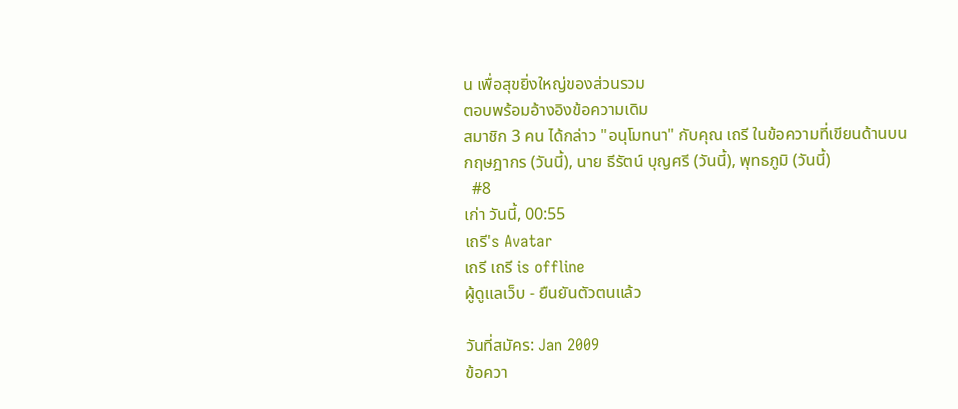น เพื่อสุขยิ่งใหญ่ของส่วนรวม
ตอบพร้อมอ้างอิงข้อความเดิม
สมาชิก 3 คน ได้กล่าว "อนุโมทนา" กับคุณ เถรี ในข้อความที่เขียนด้านบน
กฤษฎากร (วันนี้), นาย ธีรัตน์ บุญศรี (วันนี้), พุทธภูมิ (วันนี้)
  #8
เก่า วันนี้, 00:55
เถรี's Avatar
เถรี เถรี is offline
ผู้ดูแลเว็บ - ยืนยันตัวตนแล้ว

วันที่สมัคร: Jan 2009
ข้อควา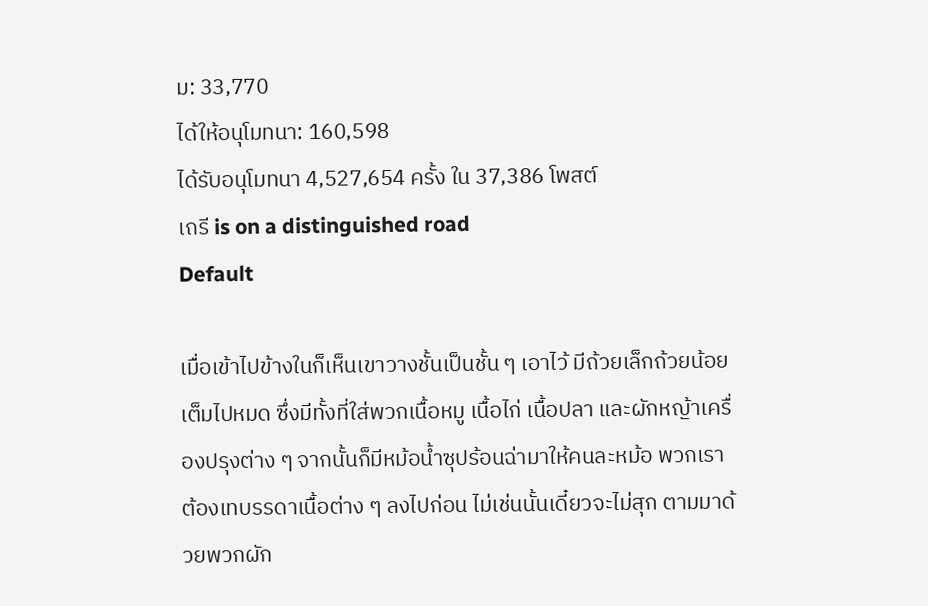ม: 33,770
ได้ให้อนุโมทนา: 160,598
ได้รับอนุโมทนา 4,527,654 ครั้ง ใน 37,386 โพสต์
เถรี is on a distinguished road
Default

เมื่อเข้าไปข้างในก็เห็นเขาวางชั้นเป็นชั้น ๆ เอาไว้ มีถ้วยเล็กถ้วยน้อยเต็มไปหมด ซึ่งมีทั้งที่ใส่พวกเนื้อหมู เนื้อไก่ เนื้อปลา และผักหญ้าเครื่องปรุงต่าง ๆ จากนั้นก็มีหม้อน้ำซุปร้อนฉ่ามาให้คนละหม้อ พวกเราต้องเทบรรดาเนื้อต่าง ๆ ลงไปก่อน ไม่เช่นนั้นเดี๋ยวจะไม่สุก ตามมาด้วยพวกผัก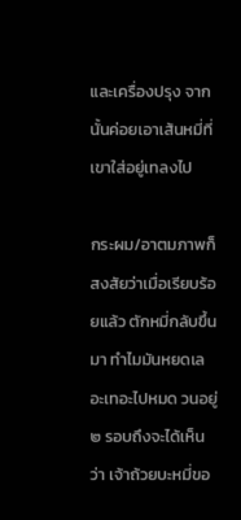และเครื่องปรุง จากนั้นค่อยเอาเส้นหมี่ที่เขาใส่อยู่เทลงไป

กระผม/อาตมภาพก็สงสัยว่าเมื่อเรียบร้อยแล้ว ตักหมี่กลับขึ้นมา ทำไมมันหยดเลอะเทอะไปหมด วนอยู่ ๒ รอบถึงจะได้เห็นว่า เจ้าถ้วยบะหมี่ขอ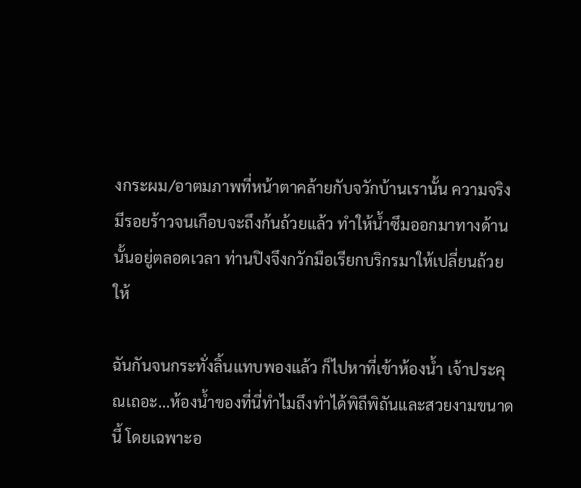งกระผม/อาตมภาพที่หน้าตาคล้ายกับจวักบ้านเรานั้น ความจริงมีรอยร้าวจนเกือบจะถึงก้นถ้วยแล้ว ทำให้น้ำซึมออกมาทางด้านนั้นอยู่ตลอดเวลา ท่านปิงจึงกวักมือเรียกบริกรมาให้เปลี่ยนถ้วยให้

ฉันกันจนกระทั่งลิ้นแทบพองแล้ว ก็ไปหาที่เข้าห้องน้ำ เจ้าประคุณเถอะ...ห้องน้ำของที่นี่ทำไมถึงทำได้พิถีพิถันและสวยงามขนาดนี้ โดยเฉพาะอ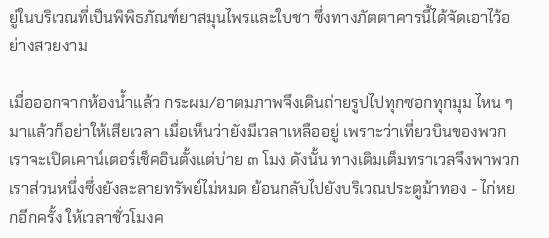ยู่ในบริเวณที่เป็นพิพิธภัณฑ์ยาสมุนไพรและใบชา ซึ่งทางภัตตาคารนี้ได้จัดเอาไว้อย่างสวยงาม

เมื่อออกจากห้องน้ำแล้ว กระผม/อาตมภาพจึงเดินถ่ายรูปไปทุกซอกทุกมุม ไหน ๆ มาแล้วก็อย่าให้เสียเวลา เมื่อเห็นว่ายังมีเวลาเหลืออยู่ เพราะว่าเที่ยวบินของพวกเราจะเปิดเคาน์เตอร์เช็คอินตั้งแต่บ่าย ๓ โมง ดังนั้น ทางเติมเต็มทราเวลจึงพาพวกเราส่วนหนึ่งซึ่งยังละลายทรัพย์ไม่หมด ย้อนกลับไปยังบริเวณประตูม้าทอง - ไก่หยกอีกครั้ง ให้เวลาชั่วโมงค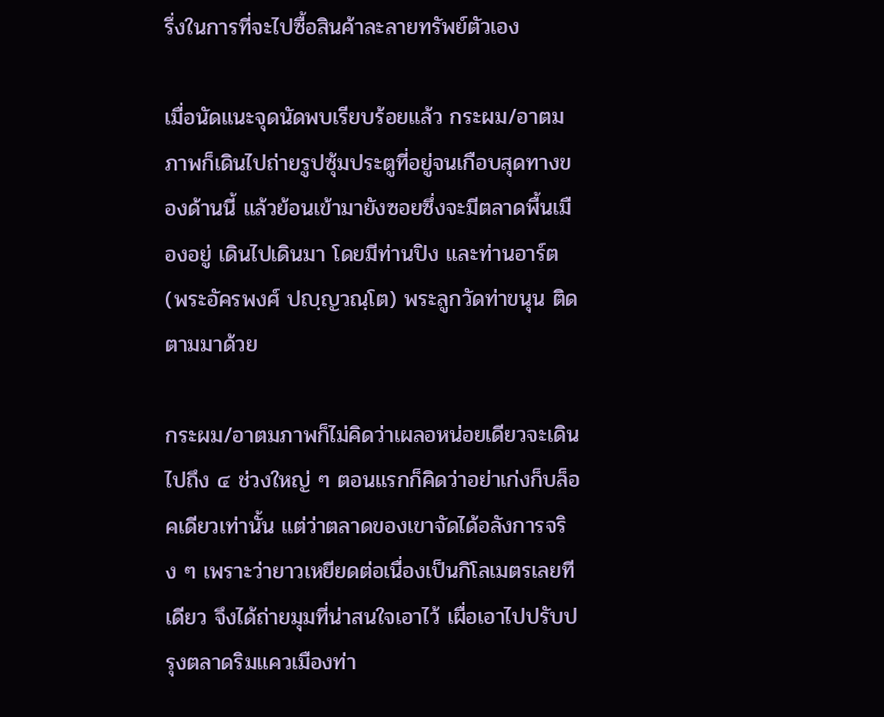รึ่งในการที่จะไปซื้อสินค้าละลายทรัพย์ตัวเอง

เมื่อนัดแนะจุดนัดพบเรียบร้อยแล้ว กระผม/อาตมภาพก็เดินไปถ่ายรูปซุ้มประตูที่อยู่จนเกือบสุดทางของด้านนี้ แล้วย้อนเข้ามายังซอยซึ่งจะมีตลาดพื้นเมืองอยู่ เดินไปเดินมา โดยมีท่านปิง และท่านอาร์ต (พระอัครพงศ์ ปญฺญวณฺโต) พระลูกวัดท่าขนุน ติดตามมาด้วย

กระผม/อาตมภาพก็ไม่คิดว่าเผลอหน่อยเดียวจะเดินไปถึง ๔ ช่วงใหญ่ ๆ ตอนแรกก็คิดว่าอย่าเก่งก็บล็อคเดียวเท่านั้น แต่ว่าตลาดของเขาจัดได้อลังการจริง ๆ เพราะว่ายาวเหยียดต่อเนื่องเป็นกิโลเมตรเลยทีเดียว จึงได้ถ่ายมุมที่น่าสนใจเอาไว้ เผื่อเอาไปปรับปรุงตลาดริมแควเมืองท่า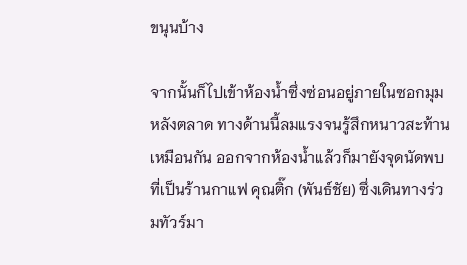ขนุนบ้าง

จากนั้นก็ไปเข้าห้องน้ำซึ่งซ่อนอยู่ภายในซอกมุมหลังตลาด ทางด้านนี้ลมแรงจนรู้สึกหนาวสะท้านเหมือนกัน ออกจากห้องน้ำแล้วก็มายังจุดนัดพบที่เป็นร้านกาแฟ คุณติ๊ก (พันธ์ชัย) ซึ่งเดินทางร่วมทัวร์มา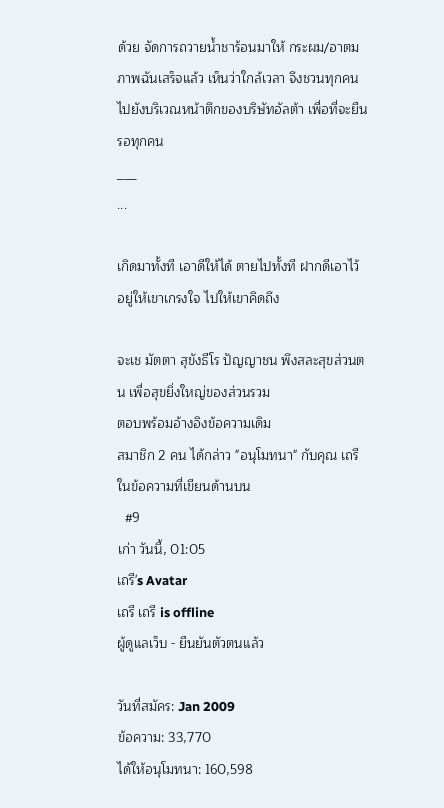ด้วย จัดการถวายน้ำชาร้อนมาให้ กระผม/อาตมภาพฉันเสร็จแล้ว เห็นว่าใกล้เวลา จึงชวนทุกคนไปยังบริเวณหน้าตึกของบริษัทอัลต้า เพื่อที่จะยืนรอทุกคน
___
...

เกิดมาทั้งที เอาดีให้ได้ ตายไปทั้งที ฝากดีเอาไว้ อยู่ให้เขาเกรงใจ ไปให้เขาคิดถึง

จะเช มัตตา สุขังธีโร ปัญญาชน พึงสละสุขส่วนตน เพื่อสุขยิ่งใหญ่ของส่วนรวม
ตอบพร้อมอ้างอิงข้อความเดิม
สมาชิก 2 คน ได้กล่าว "อนุโมทนา" กับคุณ เถรี ในข้อความที่เขียนด้านบน
  #9
เก่า วันนี้, 01:05
เถรี's Avatar
เถรี เถรี is offline
ผู้ดูแลเว็บ - ยืนยันตัวตนแล้ว

วันที่สมัคร: Jan 2009
ข้อความ: 33,770
ได้ให้อนุโมทนา: 160,598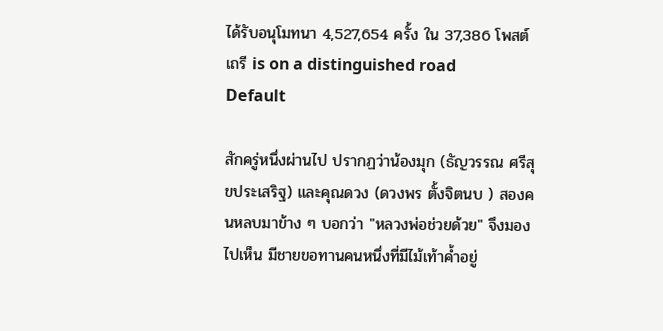ได้รับอนุโมทนา 4,527,654 ครั้ง ใน 37,386 โพสต์
เถรี is on a distinguished road
Default

สักครู่หนึ่งผ่านไป ปรากฏว่าน้องมุก (ธัญวรรณ ศรีสุขประเสริฐ) และคุณดวง (ดวงพร ตั้งจิตนบ ) สองคนหลบมาข้าง ๆ บอกว่า "หลวงพ่อช่วยด้วย" จึงมองไปเห็น มีชายขอทานคนหนึ่งที่มีไม้เท้าค้ำอยู่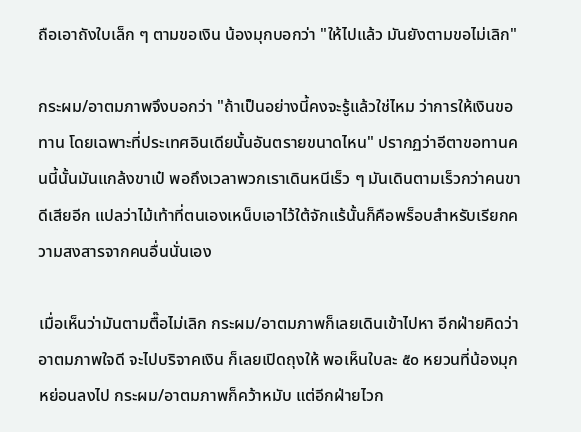ถือเอาถังใบเล็ก ๆ ตามขอเงิน น้องมุกบอกว่า "ให้ไปแล้ว มันยังตามขอไม่เลิก"

กระผม/อาตมภาพจึงบอกว่า "ถ้าเป็นอย่างนี้คงจะรู้แล้วใช่ไหม ว่าการให้เงินขอทาน โดยเฉพาะที่ประเทศอินเดียนั้นอันตรายขนาดไหน" ปรากฏว่าอีตาขอทานคนนี้นั้นมันแกล้งขาเป๋ พอถึงเวลาพวกเราเดินหนีเร็ว ๆ มันเดินตามเร็วกว่าคนขาดีเสียอีก แปลว่าไม้เท้าที่ตนเองเหน็บเอาไว้ใต้จักแร้นั้นก็คือพร็อบสำหรับเรียกความสงสารจากคนอื่นนั่นเอง

เมื่อเห็นว่ามันตามตื๊อไม่เลิก กระผม/อาตมภาพก็เลยเดินเข้าไปหา อีกฝ่ายคิดว่าอาตมภาพใจดี จะไปบริจาคเงิน ก็เลยเปิดถุงให้ พอเห็นใบละ ๕๐ หยวนที่น้องมุกหย่อนลงไป กระผม/อาตมภาพก็คว้าหมับ แต่อีกฝ่ายไวก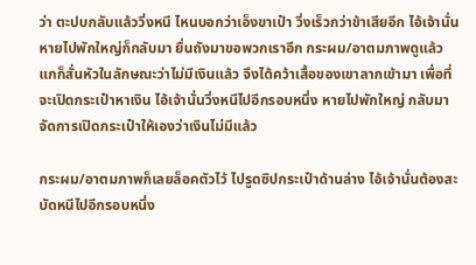ว่า ตะปบกลับแล้ววิ่งหนี ไหนบอกว่าเอ็งขาเป๋า วิ่งเร็วกว่าข้าเสียอีก ไอ้เจ้านั่นหายไปพักใหญ่ก็กลับมา ยื่นถังมาขอพวกเราอีก กระผม/อาตมภาพดูแล้ว แกก็สั่นหัวในลักษณะว่าไม่มีเงินแล้ว จึงได้คว้าเสื้อของเขาลากเข้ามา เพื่อที่จะเปิดกระเป๋าหาเงิน ไอ้เจ้านั่นวิ่งหนีไปอีกรอบหนึ่ง หายไปพักใหญ่ กลับมาจัดการเปิดกระเป๋าให้เองว่าเงินไม่มีแล้ว

กระผม/อาตมภาพก็เลยล็อคตัวไว้ ไปรูดซิปกระเป๋าด้านล่าง ไอ้เจ้านั่นต้องสะบัดหนีไปอีกรอบหนึ่ง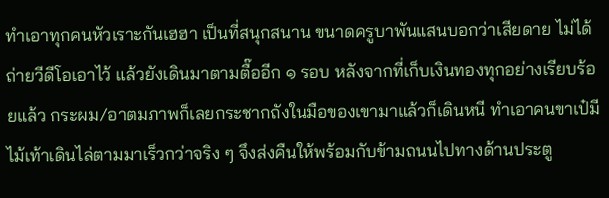ทำเอาทุกคนหัวเราะกันเฮฮา เป็นที่สนุกสนาน ขนาดครูบาพันแสนบอกว่าเสียดาย ไม่ได้ถ่ายวีดีโอเอาไว้ แล้วยังเดินมาตามตื๊ออีก ๑ รอบ หลังจากที่เก็บเงินทองทุกอย่างเรียบร้อยแล้ว กระผม/อาตมภาพก็เลยกระชากถังในมือของเขามาแล้วก็เดินหนี ทำเอาคนขาเป๋มีไม้เท้าเดินไล่ตามมาเร็วกว่าจริง ๆ จึงส่งคืนให้พร้อมกับข้ามถนนไปทางด้านประตู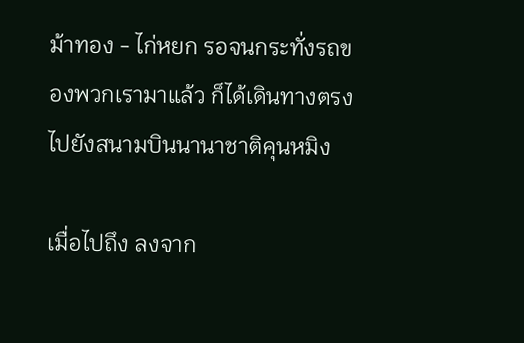ม้าทอง - ไก่หยก รอจนกระทั่งรถของพวกเรามาแล้ว ก็ได้เดินทางตรงไปยังสนามบินนานาชาติคุนหมิง

เมื่อไปถึง ลงจาก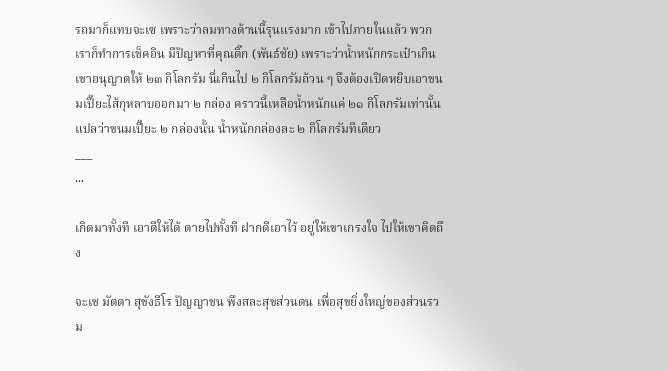รถมาก็แทบจะเซ เพราะว่าลมทางด้านนี้รุนแรงมาก เข้าไปภายในแล้ว พวกเราก็ทำการเช็คอิน มีปัญหาที่คุณติ๊ก (พันธ์ชัย) เพราะว่าน้ำหนักกระเป๋าเกิน เขาอนุญาตให้ ๒๓ กิโลกรัม นี่เกินไป ๒ กิโลกรัมถ้วน ๆ จึงต้องเปิดหยิบเอาขนมเปี๊ยะไส้กุหลาบออกมา ๒ กล่อง คราวนี้เหลือน้ำหนักแค่ ๒๑ กิโลกรัมเท่านั้น แปลว่าขนมเปี๊ยะ ๒ กล่องนั้น น้ำหนักกล่องละ ๒ กิโลกรัมทีเดียว
___
...

เกิดมาทั้งที เอาดีให้ได้ ตายไปทั้งที ฝากดีเอาไว้ อยู่ให้เขาเกรงใจ ไปให้เขาคิดถึง

จะเช มัตตา สุขังธีโร ปัญญาชน พึงสละสุขส่วนตน เพื่อสุขยิ่งใหญ่ของส่วนรวม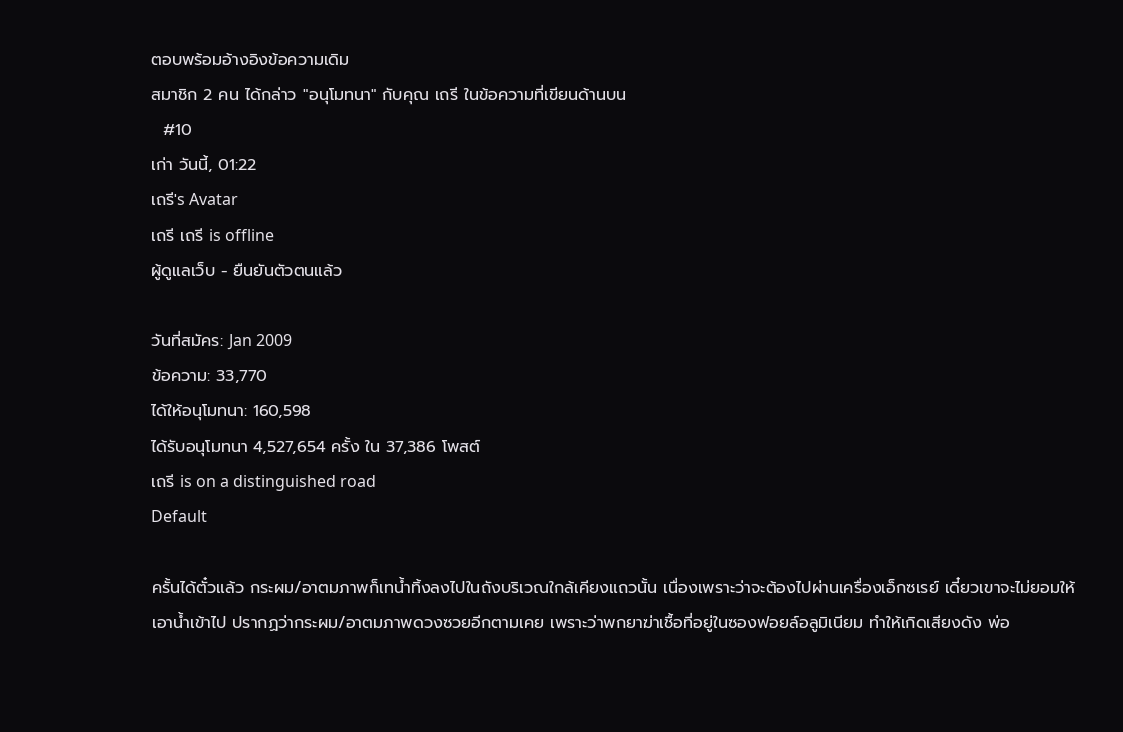ตอบพร้อมอ้างอิงข้อความเดิม
สมาชิก 2 คน ได้กล่าว "อนุโมทนา" กับคุณ เถรี ในข้อความที่เขียนด้านบน
  #10
เก่า วันนี้, 01:22
เถรี's Avatar
เถรี เถรี is offline
ผู้ดูแลเว็บ - ยืนยันตัวตนแล้ว

วันที่สมัคร: Jan 2009
ข้อความ: 33,770
ได้ให้อนุโมทนา: 160,598
ได้รับอนุโมทนา 4,527,654 ครั้ง ใน 37,386 โพสต์
เถรี is on a distinguished road
Default

ครั้นได้ตั๋วแล้ว กระผม/อาตมภาพก็เทน้ำทิ้งลงไปในถังบริเวณใกล้เคียงแถวนั้น เนื่องเพราะว่าจะต้องไปผ่านเครื่องเอ็กซเรย์ เดี๋ยวเขาจะไม่ยอมให้เอาน้ำเข้าไป ปรากฏว่ากระผม/อาตมภาพดวงซวยอีกตามเคย เพราะว่าพกยาฆ่าเชื้อที่อยู่ในซองฟอยล์อลูมิเนียม ทำให้เกิดเสียงดัง พ่อ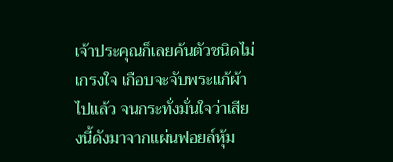เจ้าประคุณก็เลยค้นตัวชนิดไม่เกรงใจ เกือบจะจับพระแก้ผ้าไปแล้ว จนกระทั่งมั่นใจว่าเสียงนี้ดังมาจากแผ่นฟอยล์หุ้ม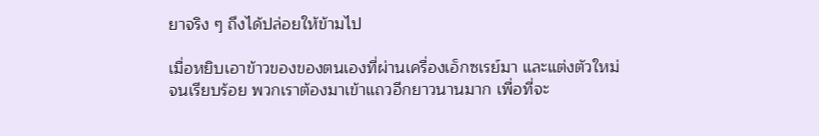ยาจริง ๆ ถึงได้ปล่อยให้ข้ามไป

เมื่อหยิบเอาข้าวของของตนเองที่ผ่านเครื่องเอ็กซเรย์มา และแต่งตัวใหม่จนเรียบร้อย พวกเราต้องมาเข้าแถวอีกยาวนานมาก เพื่อที่จะ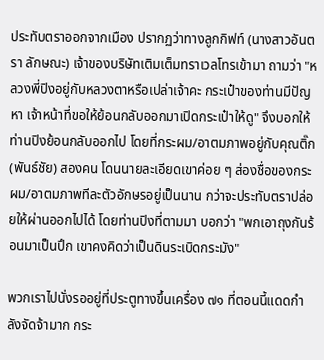ประทับตราออกจากเมือง ปรากฏว่าทางลูกกิฟท์ (นางสาวอันตรา ลักษณะ) เจ้าของบริษัทเติมเต็มทราเวลโทรเข้ามา ถามว่า "หลวงพี่ปิงอยู่กับหลวงตาหรือเปล่าเจ้าคะ กระเป๋าของท่านมีปัญหา เจ้าหน้าที่ขอให้ย้อนกลับออกมาเปิดกระเป๋าให้ดู" จึงบอกให้ท่านปิงย้อนกลับออกไป โดยที่กระผม/อาตมภาพอยู่กับคุณติ๊ก (พันธ์ชัย) สองคน โดนนายละเอียดเขาค่อย ๆ ส่องชื่อของกระผม/อาตมภาพทีละตัวอักษรอยู่เป็นนาน กว่าจะประทับตราปล่อยให้ผ่านออกไปได้ โดยท่านปิงที่ตามมา บอกว่า "พกเอาถุงกันร้อนมาเป็นปึก เขาคงคิดว่าเป็นดินระเบิดกระมัง"

พวกเราไปนั่งรออยู่ที่ประตูทางขึ้นเครื่อง ๗๑ ที่ตอนนี้แดดกำลังจัดจ้ามาก กระ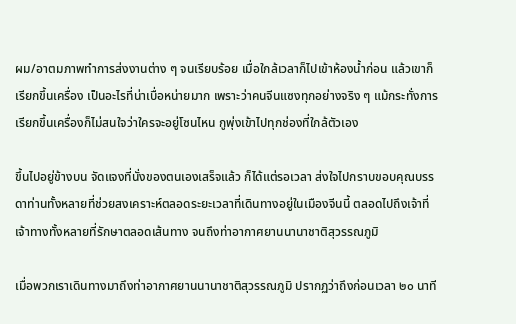ผม/อาตมภาพทำการส่งงานต่าง ๆ จนเรียบร้อย เมื่อใกล้เวลาก็ไปเข้าห้องน้ำก่อน แล้วเขาก็เรียกขึ้นเครื่อง เป็นอะไรที่น่าเบื่อหน่ายมาก เพราะว่าคนจีนแซงทุกอย่างจริง ๆ แม้กระทั่งการเรียกขึ้นเครื่องก็ไม่สนใจว่าใครจะอยู่โซนไหน กูพุ่งเข้าไปทุกช่องที่ใกล้ตัวเอง

ขึ้นไปอยู่ข้างบน จัดแจงที่นั่งของตนเองเสร็จแล้ว ก็ได้แต่รอเวลา ส่งใจไปกราบขอบคุณบรรดาท่านทั้งหลายที่ช่วยสงเคราะห์ตลอดระยะเวลาที่เดินทางอยู่ในเมืองจีนนี้ ตลอดไปถึงเจ้าที่เจ้าทางทั้งหลายที่รักษาตลอดเส้นทาง จนถึงท่าอากาศยานนานาชาติสุวรรณภูมิ

เมื่อพวกเราเดินทางมาถึงท่าอากาศยานนานาชาติสุวรรณภูมิ ปรากฏว่าถึงก่อนเวลา ๒๐ นาที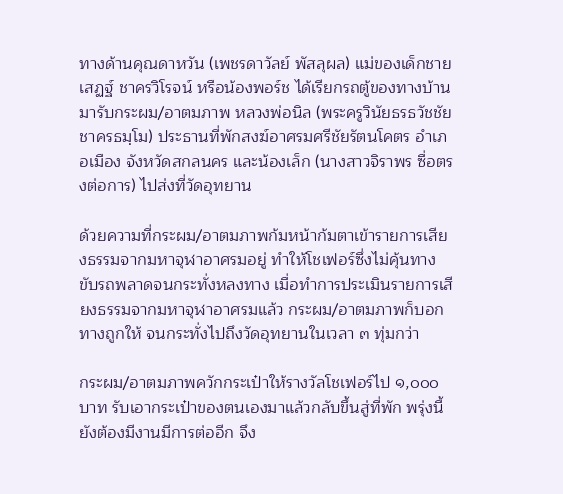ทางด้านคุณดาหวัน (เพชรดาวัลย์ พัสลุผล) แม่ของเด็กชายเสฏฐ์ ชาครวิโรจน์ หรือน้องพอร์ช ได้เรียกรถตู้ของทางบ้านมารับกระผม/อาตมภาพ หลวงพ่อนิล (พระครูวินัยธรธวัชชัย ชาครธมฺโม) ประธานที่พักสงฆ์อาศรมศรีชัยรัตนโคตร อำเภอเมือง จังหวัดสกลนคร และน้องเล็ก (นางสาวจิราพร ซื่อตรงต่อการ) ไปส่งที่วัดอุทยาน

ด้วยความที่กระผม/อาตมภาพก้มหน้าก้มตาเข้ารายการเสียงธรรมจากมหาจุฬาอาศรมอยู่ ทำให้โชเฟอร์ซึ่งไม่คุ้นทางขับรถพลาดจนกระทั่งหลงทาง เมื่อทำการประเมินรายการเสียงธรรมจากมหาจุฬาอาศรมแล้ว กระผม/อาตมภาพก็บอกทางถูกให้ จนกระทั่งไปถึงวัดอุทยานในเวลา ๓ ทุ่มกว่า

กระผม/อาตมภาพควักกระเป๋าให้รางวัลโชเฟอร์ไป ๑,๐๐๐ บาท รับเอากระเป๋าของตนเองมาแล้วกลับขึ้นสู่ที่พัก พรุ่งนี้ยังต้องมีงานมีการต่ออีก จึง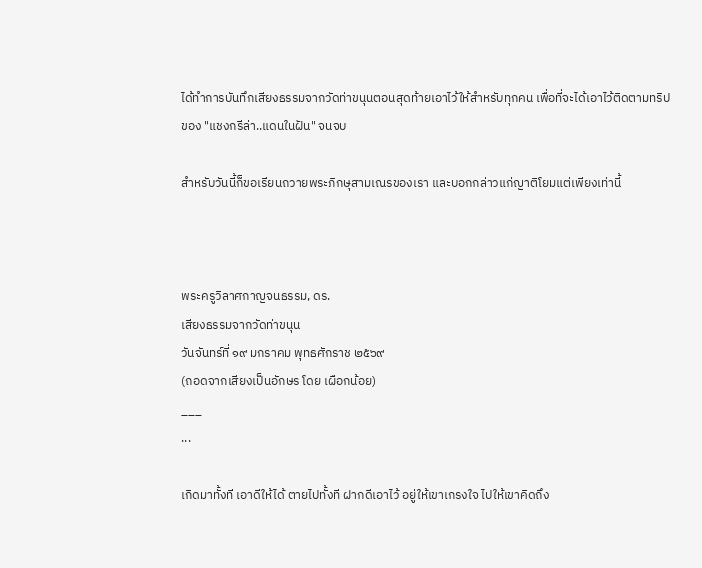ได้ทำการบันทึกเสียงธรรมจากวัดท่าขนุนตอนสุดท้ายเอาไว้ให้สำหรับทุกคน เพื่อที่จะได้เอาไว้ติดตามทริปของ "แชงกรีล่า..แดนในฝัน" จนจบ

สำหรับวันนี้ก็ขอเรียนถวายพระภิกษุสามเณรของเรา และบอกกล่าวแก่ญาติโยมแต่เพียงเท่านี้



พระครูวิลาศกาญจนธรรม, ดร.
เสียงธรรมจากวัดท่าขนุน
วันจันทร์ที่ ๑๙ มกราคม พุทธศักราช ๒๕๖๙
(ถอดจากเสียงเป็นอักษร โดย เผือกน้อย)
___
...

เกิดมาทั้งที เอาดีให้ได้ ตายไปทั้งที ฝากดีเอาไว้ อยู่ให้เขาเกรงใจ ไปให้เขาคิดถึง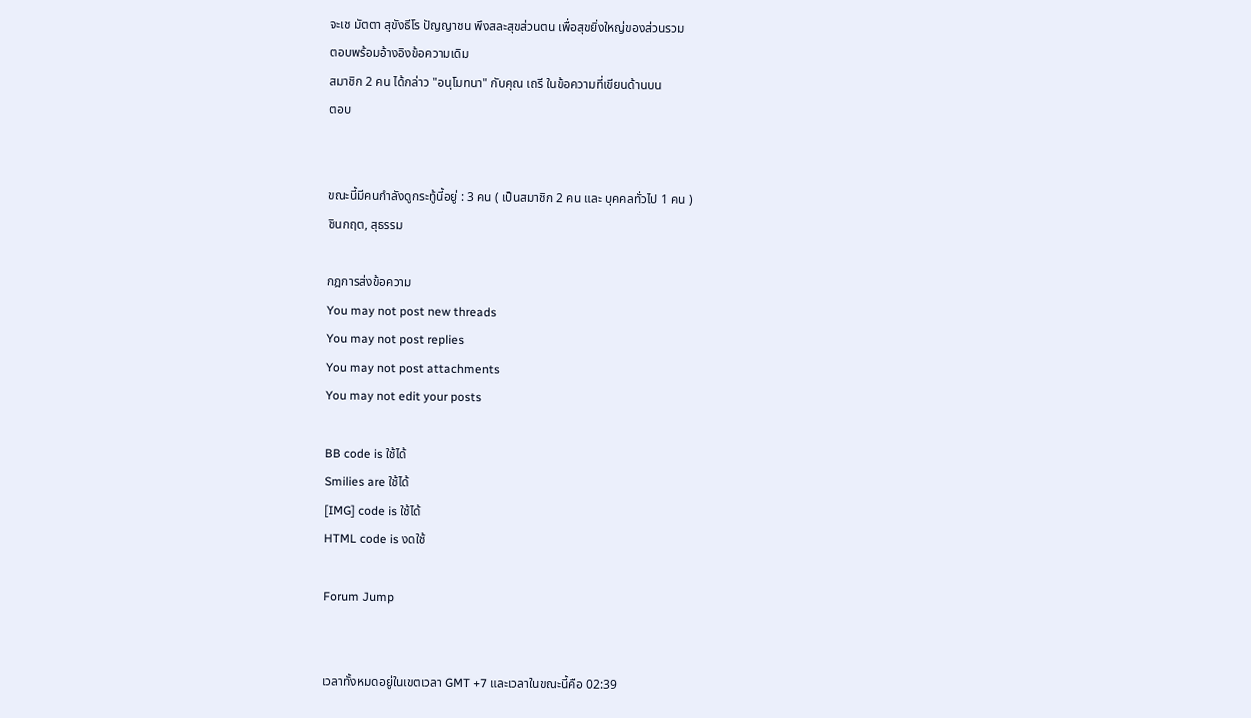จะเช มัตตา สุขังธีโร ปัญญาชน พึงสละสุขส่วนตน เพื่อสุขยิ่งใหญ่ของส่วนรวม
ตอบพร้อมอ้างอิงข้อความเดิม
สมาชิก 2 คน ได้กล่าว "อนุโมทนา" กับคุณ เถรี ในข้อความที่เขียนด้านบน
ตอบ


ขณะนี้มีคนกำลังดูกระทู้นี้อยู่ : 3 คน ( เป็นสมาชิก 2 คน และ บุคคลทั่วไป 1 คน )
ชินกฤต, สุธรรม

กฎการส่งข้อความ
You may not post new threads
You may not post replies
You may not post attachments
You may not edit your posts

BB code is ใช้ได้
Smilies are ใช้ได้
[IMG] code is ใช้ได้
HTML code is งดใช้

Forum Jump


เวลาทั้งหมดอยู่ในเขตเวลา GMT +7 และเวลาในขณะนี้คือ 02:39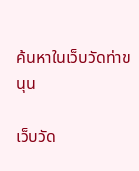ค้นหาในเว็บวัดท่าขนุน

เว็บวัด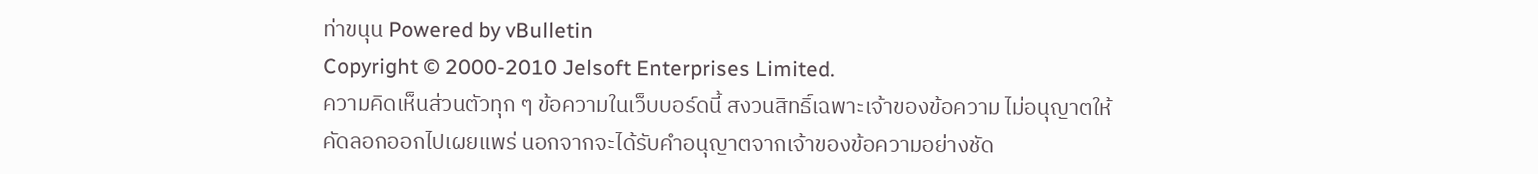ท่าขนุน Powered by vBulletin
Copyright © 2000-2010 Jelsoft Enterprises Limited.
ความคิดเห็นส่วนตัวทุก ๆ ข้อความในเว็บบอร์ดนี้ สงวนสิทธิ์เฉพาะเจ้าของข้อความ ไม่อนุญาตให้คัดลอกออกไปเผยแพร่ นอกจากจะได้รับคำอนุญาตจากเจ้าของข้อความอย่างชัด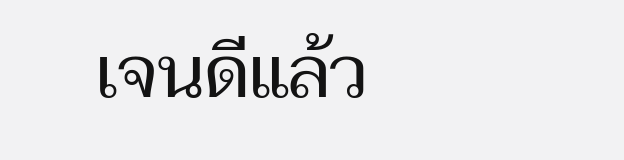เจนดีแล้ว